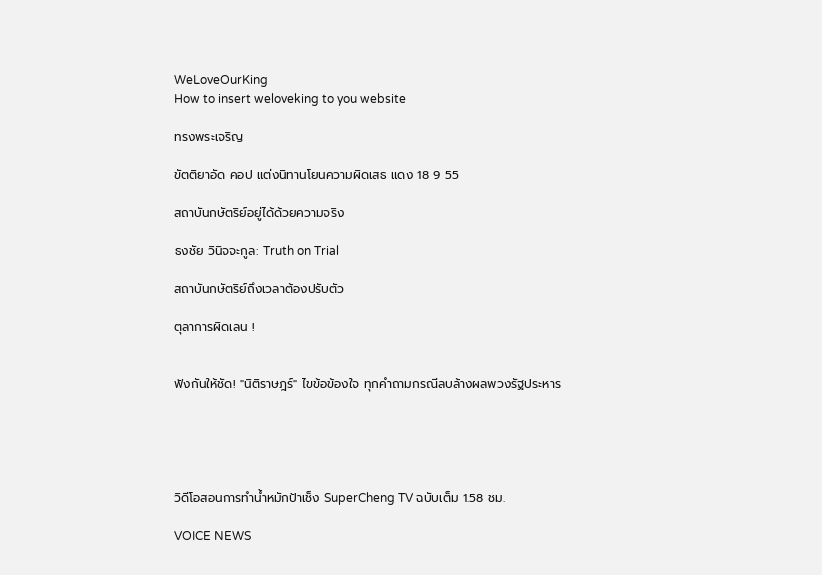WeLoveOurKing
How to insert weloveking to you website

ทรงพระเจริญ

ขัตติยาอัด คอป แต่งนิทานโยนความผิดเสธ แดง 18 9 55

สถาบันกษัตริย์อยู่ได้ด้วยความจริง

ธงชัย วินิจจะกูล: Truth on Trial

สถาบันกษัตริย์ถึงเวลาต้องปรับตัว

ตุลาการผิดเลน !


ฟังกันให้ชัด! "นิติราษฎร์" ไขข้อข้องใจ ทุกคำถามกรณีลบล้างผลพวงรัฐประหาร





วิดีโอสอนการทำน้ำหมักป้าเช็ง SuperCheng TV ฉบับเต็ม 1.58 ชม.

VOICE NEWS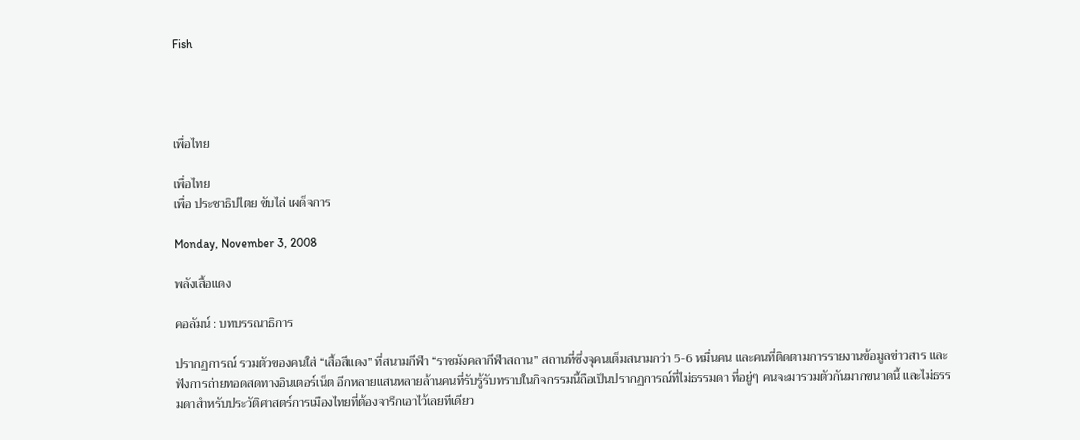Fish




เพื่อไทย

เพื่อไทย
เพื่อ ประชาธิปไตย ขับไล่ เผด็จการ

Monday, November 3, 2008

พลังเสื้อแดง

คอลัมน์ : บทบรรณาธิการ

ปรากฏการณ์ รวมตัวของคนใส่ “เสื้อสีแดง” ที่สนามกีฬา “ราชมังคลากีฬาสถาน” สถานที่ซึ่งจุคนเต็มสนามกว่า 5-6 หมื่นคน และคนที่ติดตามการรายงานข้อมูลข่าวสาร และฟังการถ่ายทอดสดทางอินเตอร์เน็ต อีกหลายแสนหลายล้านคนที่รับรู้รับทราบในกิจกรรมนี้ถือเป็นปรากฏการณ์ที่ไม่ธรรมดา ที่อยู่ๆ คนจะมารวมตัวกันมากขนาดนี้ และไม่ธรรมดาสำหรับประวัติศาสตร์การเมืองไทยที่ต้องจารึกเอาไว้เลยทีเดียว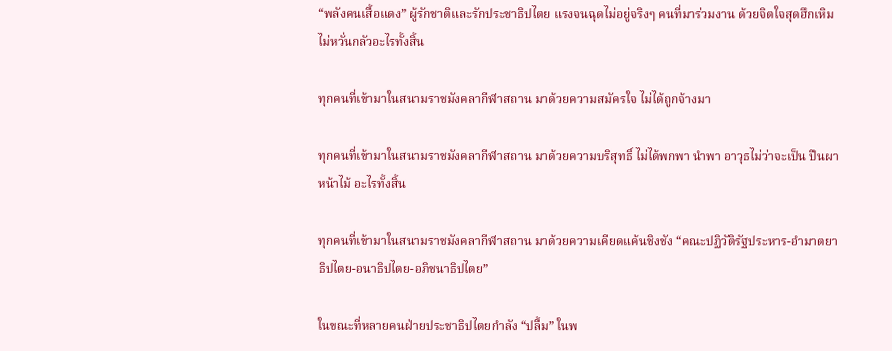“พลังคนเสื้อแดง” ผู้รักชาติและรักประชาธิปไตย แรงจนฉุดไม่อยู่จริงๆ คนที่มาร่วมงาน ด้วยจิตใจสุดฮึกเหิม ไม่หวั่นกลัวอะไรทั้งสิ้น

ทุกคนที่เข้ามาในสนามราชมังคลากีฬาสถาน มาด้วยความสมัครใจ ไม่ได้ถูกจ้างมา

ทุกคนที่เข้ามาในสนามราชมังคลากีฬาสถาน มาด้วยความบริสุทธิ์ ไม่ได้พกพา นำพา อาวุธไม่ว่าจะเป็น ปืนผาหน้าไม้ อะไรทั้งสิ้น

ทุกคนที่เข้ามาในสนามราชมังคลากีฬาสถาน มาด้วยความเคียดแค้นชิงชัง “คณะปฏิวัติรัฐประหาร-อำมาตยาธิปไตย-อนาธิปไตย-อภิชนาธิปไตย”

ในขณะที่หลายคนฝ่ายประชาธิปไตยกำลัง “ปลื้ม” ในพ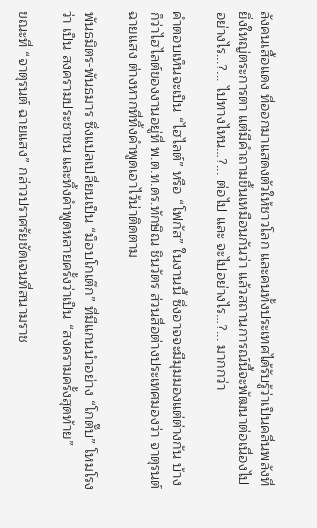ลังคนเสื้อแดง ที่ออกมาแสดงตัวให้ชาวโลก และคนทั้งประเทศได้รับรู้ว่าเป็นคลื่นพลังที่ยิ่งใหญ่ตระการตา แต่มีคำถามขึ้นเหมือนกันว่า แล้วสถานการณ์นี้จะพัฒนาต่อเนื่องไปอย่างไร...?... ไปทางไหน…?... ต่อไป และ จะไปอย่างไร…?... มากกว่า

คำตอบเห็นจะเป็น “ไฮไลต์” หรือ “โฟกัส” ในงานนี้ ซึ่งอาจจะมีมุมมองแต่ต่างกัน บ้างก็ว่าไฮไลต์ของงานอยู่ที่ พ.ต.ท.ดร.ทักษิณ ชินวัตร ส่วนสื่อต่างประเทศมองว่า จาตุรนต์ ฉายแสง ต่างหากที่ทิ้งคำพูดเอาไว้น่าติดตาม

พันธมิตร-พันธมาร ซึ่งแปลเปลี่ยนเป็น “ม็อบโกเต๊ก” ที่มีแกนนำอย่าง “โกตั๊บ” โหมโรงว่า เป็น สงครามประชาชน และทิ้งคำพูดหลายครั้งว่าเป็น “สงครามครั้งสุดท้าย”

ขณะที่ “จาตุรนต์ ฉายแสง” กล่าวปราศรัยชัดเจนที่สนามราช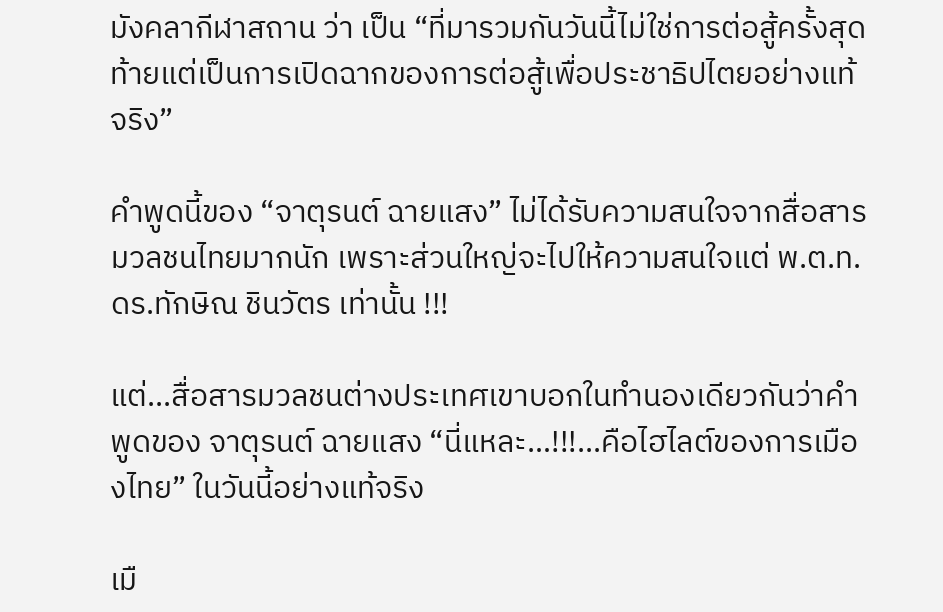มังคลากีฬาสถาน ว่า เป็น “ที่มารวมกันวันนี้ไม่ใช่การต่อสู้ครั้งสุดท้ายแต่เป็นการเปิดฉากของการต่อสู้เพื่อประชาธิปไตยอย่างแท้จริง”

คำพูดนี้ของ “จาตุรนต์ ฉายแสง” ไม่ได้รับความสนใจจากสื่อสารมวลชนไทยมากนัก เพราะส่วนใหญ่จะไปให้ความสนใจแต่ พ.ต.ท.ดร.ทักษิณ ชินวัตร เท่านั้น !!!

แต่...สื่อสารมวลชนต่างประเทศเขาบอกในทำนองเดียวกันว่าคำพูดของ จาตุรนต์ ฉายแสง “นี่แหละ…!!!...คือไฮไลต์ของการเมืองไทย” ในวันนี้อย่างแท้จริง

เมื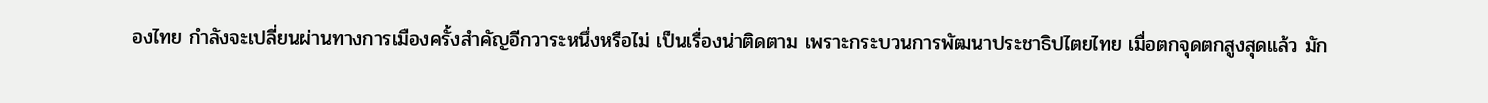องไทย กำลังจะเปลี่ยนผ่านทางการเมืองครั้งสำคัญอีกวาระหนึ่งหรือไม่ เป็นเรื่องน่าติดตาม เพราะกระบวนการพัฒนาประชาธิปไตยไทย เมื่อตกจุดตกสูงสุดแล้ว มัก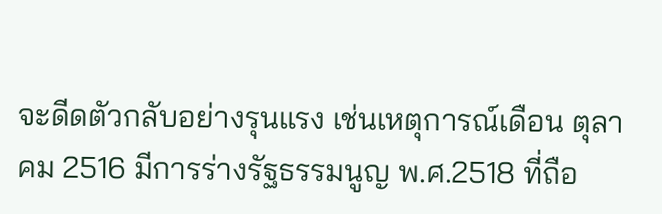จะดีดตัวกลับอย่างรุนแรง เช่นเหตุการณ์เดือน ตุลาคม 2516 มีการร่างรัฐธรรมนูญ พ.ศ.2518 ที่ถือ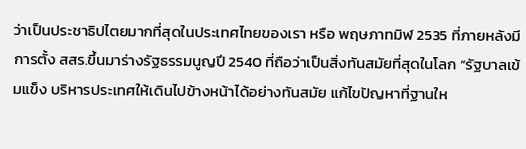ว่าเป็นประชาธิปไตยมากที่สุดในประเทศไทยของเรา หรือ พฤษภาทมิฬ 2535 ที่ภายหลังมีการตั้ง สสร.ขึ้นมาร่างรัฐธรรมนูญปี 2540 ที่ถือว่าเป็นสิ่งทันสมัยที่สุดในโลก “รัฐบาลเข้มแข็ง บริหารประเทศให้เดินไปข้างหน้าได้อย่างทันสมัย แก้ไขปัญหาที่ฐานให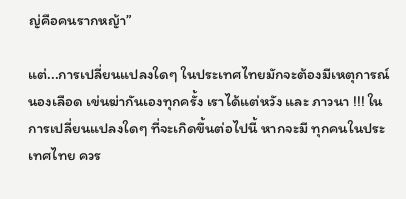ญ่คือคนรากหญ้า”

แต่...การเปลี่ยนแปลงใดๆ ในประเทศไทยมักจะต้องมีเหตุการณ์นองเลือด เข่นฆ่ากันเองทุกครั้ง เราได้แต่หวัง และ ภาวนา !!! ในการเปลี่ยนแปลงใดๆ ที่จะเกิดขึ้นต่อไปนี้ หากจะมี ทุกคนในประเทศไทย ควร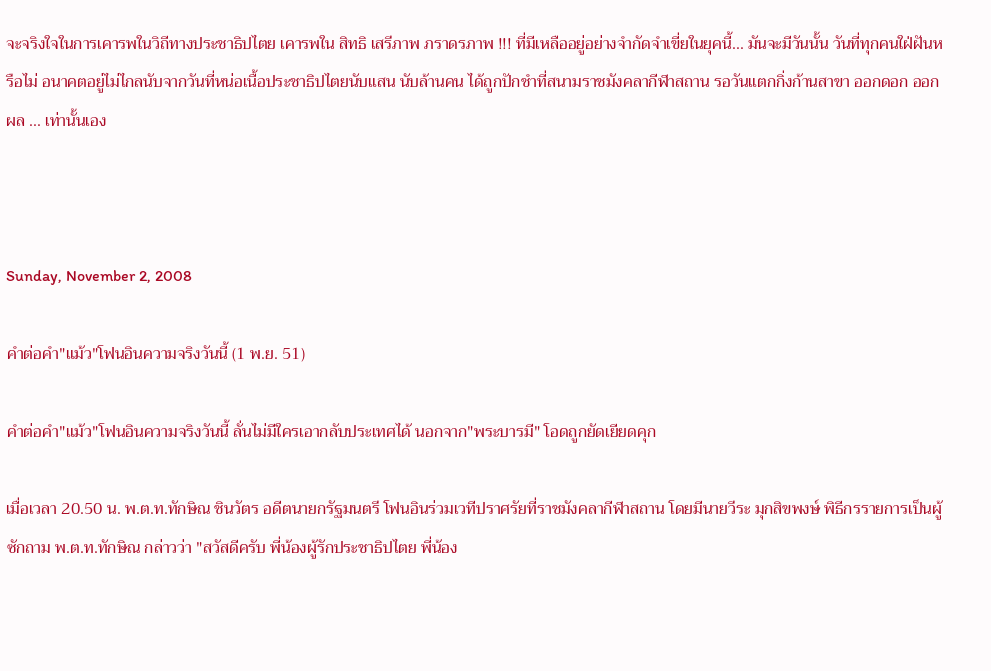จะจริงใจในการเคารพในวิถีทางประชาธิปไตย เคารพใน สิทธิ เสรีภาพ ภราดรภาพ !!! ที่มีเหลืออยู่อย่างจำกัดจำเขี่ยในยุคนี้... มันจะมีวันนั้น วันที่ทุกคนใฝ่ฝันหรือไม่ อนาคตอยู่ไม่ไกลนับจากวันที่หน่อเนื้อประชาธิปไตยนับแสน นับล้านคน ได้ถูกปักชำที่สนามราชมังคลากีฬาสถาน รอวันแตกกิ่งก้านสาขา ออกดอก ออกผล ... เท่านั้นเอง



Sunday, November 2, 2008

คำต่อคำ"แม้ว"โฟนอินความจริงวันนี้ (1 พ.ย. 51)

คำต่อคำ"แม้ว"โฟนอินความจริงวันนี้ ลั่นไม่มีใครเอากลับประเทศได้ นอกจาก"พระบารมี" โอดถูกยัดเยียดคุก

เมื่อเวลา 20.50 น. พ.ต.ท.ทักษิณ ชินวัตร อดีตนายกรัฐมนตรี โฟนอินร่วมเวทีปราศรัยที่ราชมังคลากีฬาสถาน โดยมีนายวีระ มุกสิขพงษ์ พิธีกรรายการเป็นผู้ซักถาม พ.ต.ท.ทักษิณ กล่าวว่า "สวัสดีครับ พี่น้องผู้รักประชาธิปไตย พี่น้อง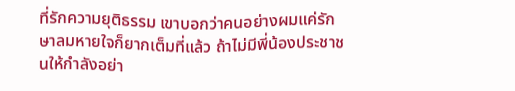ที่รักความยุติธรรม เขาบอกว่าคนอย่างผมแค่รักษาลมหายใจก็ยากเต็มที่แล้ว ถ้าไม่มีพี่น้องประชาชนให้กำลังอย่า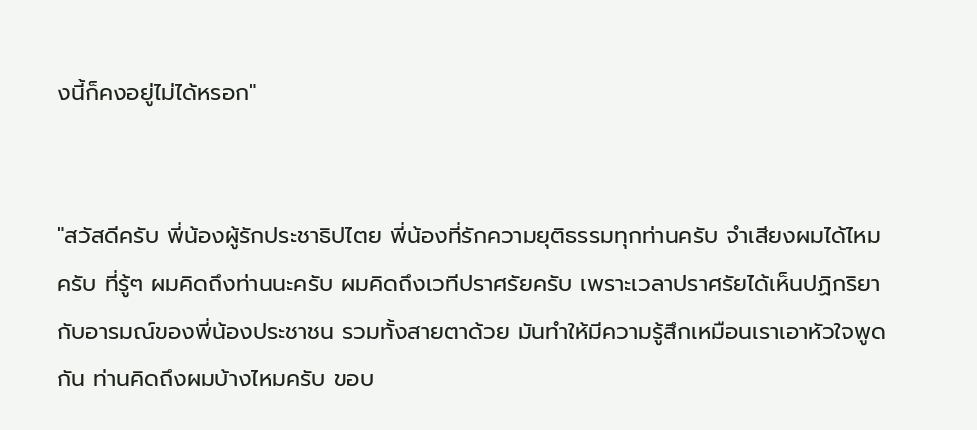งนี้ก็คงอยู่ไม่ได้หรอก"


"สวัสดีครับ พี่น้องผู้รักประชาธิปไตย พี่น้องที่รักความยุติธรรมทุกท่านครับ จำเสียงผมได้ไหมครับ ที่รู้ๆ ผมคิดถึงท่านนะครับ ผมคิดถึงเวทีปราศรัยครับ เพราะเวลาปราศรัยได้เห็นปฏิกริยากับอารมณ์ของพี่น้องประชาชน รวมทั้งสายตาด้วย มันทำให้มีความรู้สึกเหมือนเราเอาหัวใจพูดกัน ท่านคิดถึงผมบ้างไหมครับ ขอบ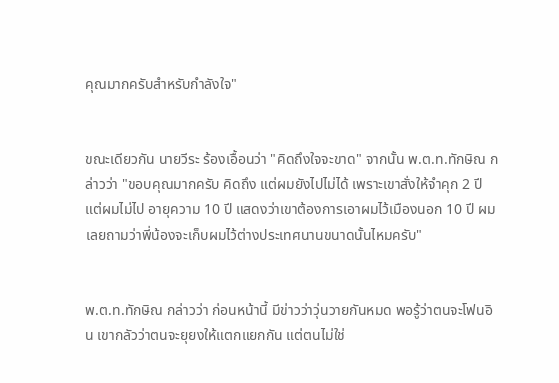คุณมากครับสำหรับกำลังใจ"


ขณะเดียวกัน นายวีระ ร้องเอื้อนว่า "คิดถึงใจจะขาด" จากนั้น พ.ต.ท.ทักษิณ กล่าวว่า "ขอบคุณมากครับ คิดถึง แต่ผมยังไปไม่ได้ เพราะเขาสั่งให้จำคุก 2 ปี แต่ผมไม่ไป อายุความ 10 ปี แสดงว่าเขาต้องการเอาผมไว้เมืองนอก 10 ปี ผมเลยถามว่าพี่น้องจะเก็บผมไว้ต่างประเทศนานขนาดนั้นไหมครับ"


พ.ต.ท.ทักษิณ กล่าวว่า ก่อนหน้านี้ มีข่าวว่าวุ่นวายกันหมด พอรู้ว่าตนจะโฟนอิน เขากลัวว่าตนจะยุยงให้แตกแยกกัน แต่ตนไม่ใช่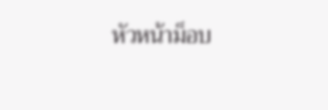หัวหน้าม็อบ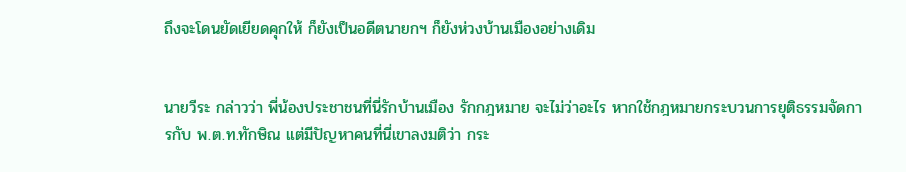ถึงจะโดนยัดเยียดคุกให้ ก็ยังเป็นอดีตนายกฯ ก็ยังห่วงบ้านเมืองอย่างเดิม


นายวีระ กล่าวว่า พี่น้องประชาชนที่นี่รักบ้านเมือง รักกฎหมาย จะไม่ว่าอะไร หากใช้กฎหมายกระบวนการยุติธรรมจัดการกับ พ.ต.ท.ทักษิณ แต่มีปัญหาคนที่นี่เขาลงมติว่า กระ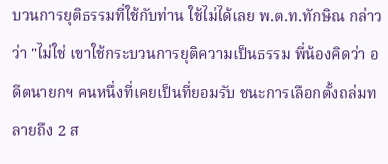บวนการยุติธรรมที่ใช้กับท่าน ใช้ไม่ได้เลย พ.ต.ท.ทักษิณ กล่าวว่า "ไม่ใช่ เขาใช้กระบวนการยุติความเป็นธรรม พี่น้องคิดว่า อดีตนายกฯ คนหนึ่งที่เคยเป็นที่ยอมรับ ชนะการเลือกตั้งถล่มทลายถึง 2 ส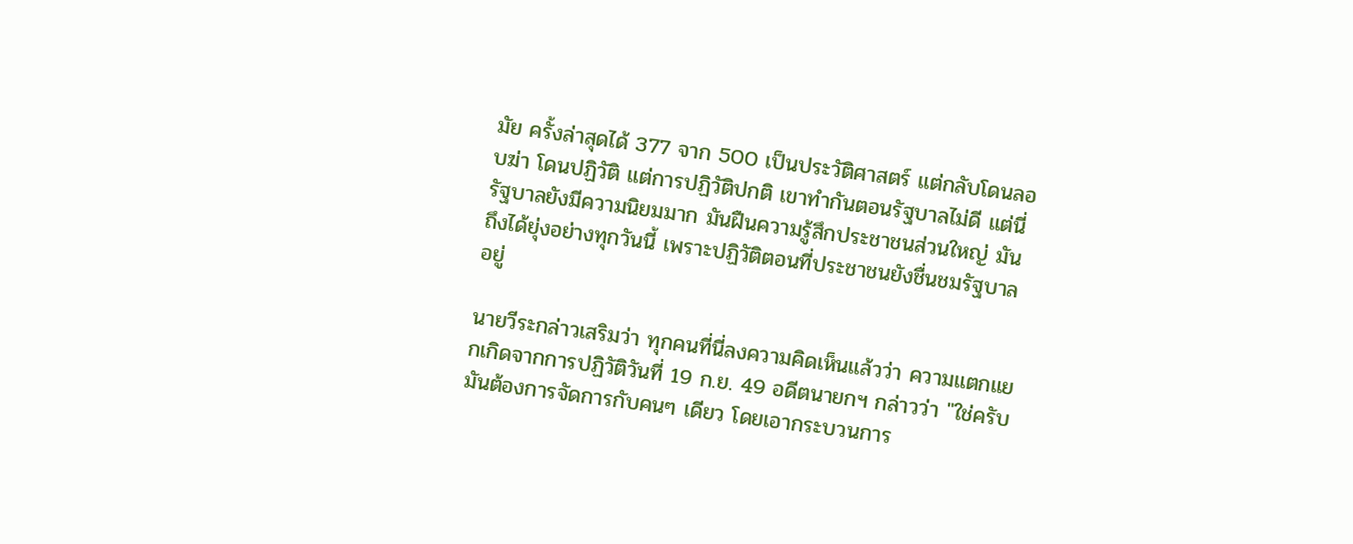มัย ครั้งล่าสุดได้ 377 จาก 500 เป็นประวัติศาสตร์ แต่กลับโดนลอบฆ่า โดนปฏิวัติ แต่การปฏิวัติปกติ เขาทำกันตอนรัฐบาลไม่ดี แต่นี่รัฐบาลยังมีความนิยมมาก มันฝืนความรู้สึกประชาชนส่วนใหญ่ มันถึงได้ยุ่งอย่างทุกวันนี้ เพราะปฏิวัติตอนที่ประชาชนยังชื่นชมรัฐบาลอยู่

นายวีระกล่าวเสริมว่า ทุกคนที่นี่ลงความคิดเห็นแล้วว่า ความแตกแยกเกิดจากการปฏิวัติวันที่ 19 ก.ย. 49 อดีตนายกฯ กล่าวว่า "ใช่ครับ มันต้องการจัดการกับคนๆ เดียว โดยเอากระบวนการ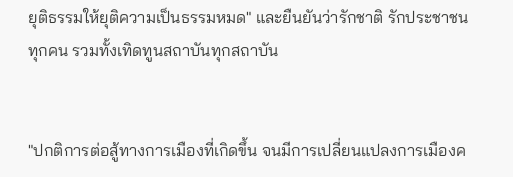ยุติธรรมให้ยุติความเป็นธรรมหมด" และยืนยันว่ารักชาติ รักประชาชนทุกคน รวมทั้งเทิดทูนสถาบันทุกสถาบัน


"ปกติการต่อสู้ทางการเมืองที่เกิดขึ้น จนมีการเปลี่ยนแปลงการเมืองค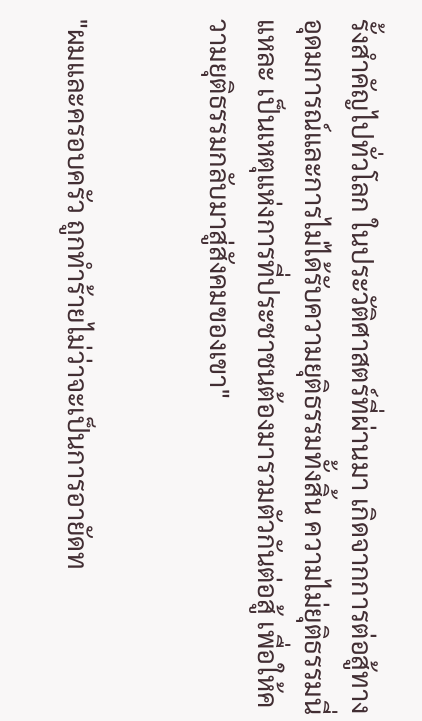รั้งสำคัญไปทั่วโลก ในประวัติศาสตร์ที่ผ่านมา เกิดจากการต่อสู้ทางอุดมการณ์และการไม่ได้รับความยุติธรรมทั้งสิ้น ความไม่ยุติธรรมนี่แหละ เป็นเหตุแห่งการที่ประชาชนต้องมารวมตัวกันต่อสู้ เพื่อให้ความยุติธรรมกลับมาสู่สังคมของเขา"


"ผมและครอบครัว ถูกทำร้ายไม่ว่าจะเป็นการอายัดท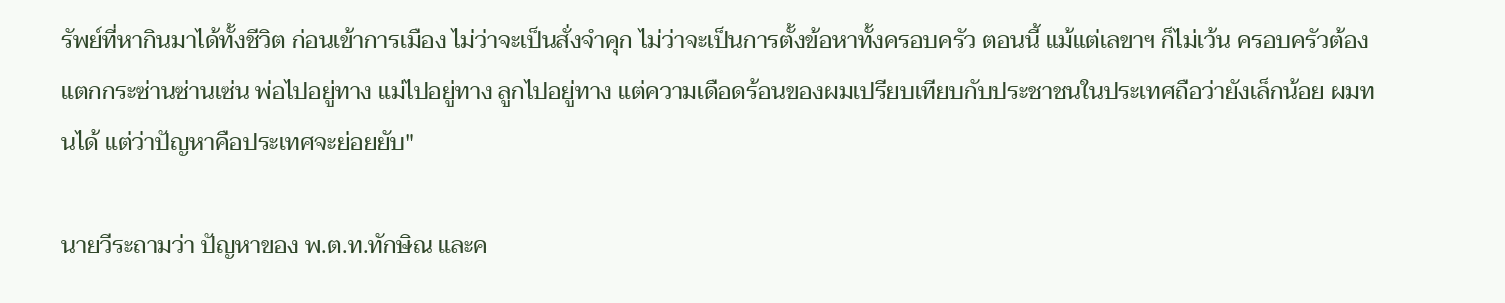รัพย์ที่หากินมาได้ทั้งชีวิต ก่อนเข้าการเมือง ไม่ว่าจะเป็นสั่งจำคุก ไม่ว่าจะเป็นการตั้งข้อหาทั้งครอบครัว ตอนนี้ แม้แต่เลขาฯ ก็ไม่เว้น ครอบครัวต้องแตกกระซ่านซ่านเซ่น พ่อไปอยู่ทาง แม่ไปอยู่ทาง ลูกไปอยู่ทาง แต่ความเดือดร้อนของผมเปรียบเทียบกับประชาชนในประเทศถือว่ายังเล็กน้อย ผมทนได้ แต่ว่าปัญหาคือประเทศจะย่อยยับ"

นายวีระถามว่า ปัญหาของ พ.ต.ท.ทักษิณ และค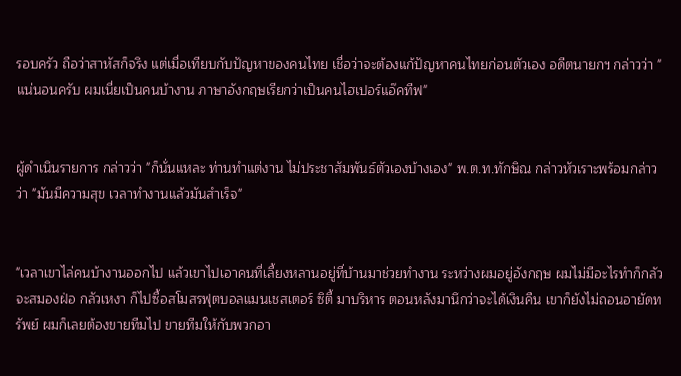รอบครัว ถือว่าสาหัสก็จริง แต่เมื่อเทียบกับปัญหาของคนไทย เชื่อว่าจะต้องแก้ปัญหาคนไทยก่อนตัวเอง อดีตนายกฯ กล่าวว่า "แน่นอนครับ ผมเนี่ยเป็นคนบ้างาน ภาษาอังกฤษเรียกว่าเป็นคนไฮเปอร์แอ๊คทีฟ"


ผู้ดำเนินรายการ กล่าวว่า "ก็นั่นแหละ ท่านทำแต่งาน ไม่ประชาสัมพันธ์ตัวเองบ้างเอง" พ.ต.ท.ทักษิณ กล่าวหัวเราะพร้อมกล่าวว่า "มันมีความสุข เวลาทำงานแล้วมันสำเร็จ"


"เวลาเขาไล่คนบ้างานออกไป แล้วเขาไปเอาคนที่เลี้ยงหลานอยู่ที่บ้านมาช่วยทำงาน ระหว่างผมอยู่อังกฤษ ผมไม่มีอะไรทำก็กลัวจะสมองฝ่อ กลัวเหงา ก็ไปซื้อสโมสรฟุตบอลแมนเชสเตอร์ ซิตี้ มาบริหาร ตอนหลังมานึกว่าจะได้เงินคืน เขาก็ยังไม่ถอนอายัดทรัพย์ ผมก็เลยต้องขายทีมไป ขายทีมให้กับพวกอา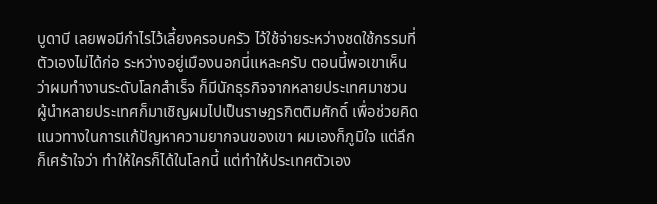บูดาบี เลยพอมีกำไรไว้เลี้ยงครอบครัว ไว้ใช้จ่ายระหว่างชดใช้กรรมที่ตัวเองไม่ได้ก่อ ระหว่างอยู่เมืองนอกนี่แหละครับ ตอนนี้พอเขาเห็นว่าผมทำงานระดับโลกสำเร็จ ก็มีนักธุรกิจจากหลายประเทศมาชวน ผู้นำหลายประเทศก็มาเชิญผมไปเป็นราษฎรกิตติมศักดิ์ เพื่อช่วยคิดแนวทางในการแก้ปัญหาความยากจนของเขา ผมเองก็ภูมิใจ แต่ลึก ก็เศร้าใจว่า ทำให้ใครก็ได้ในโลกนี้ แต่ทำให้ประเทศตัวเอง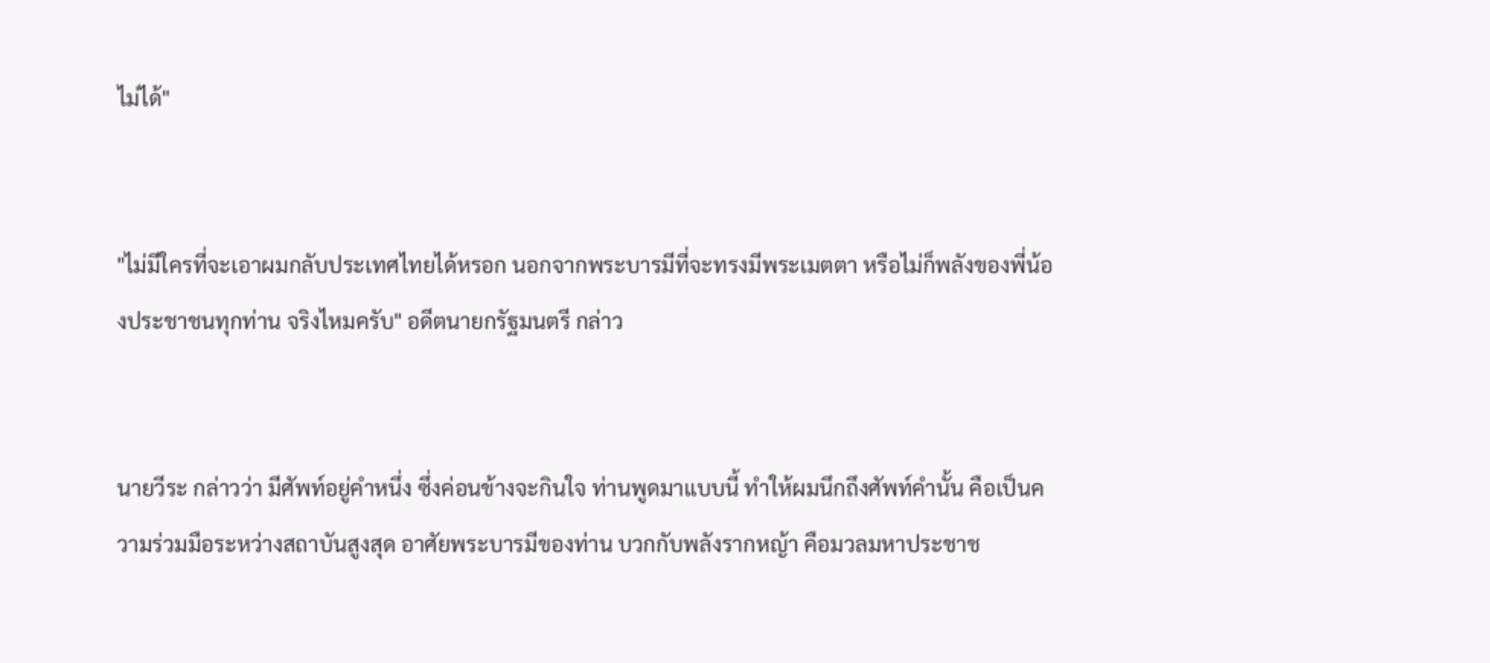ไม่ได้"


"ไม่มีใครที่จะเอาผมกลับประเทศไทยได้หรอก นอกจากพระบารมีที่จะทรงมีพระเมตตา หรือไม่ก็พลังของพี่น้องประชาชนทุกท่าน จริงไหมครับ" อดีตนายกรัฐมนตรี กล่าว


นายวีระ กล่าวว่า มีศัพท์อยู่คำหนึ่ง ซึ่งค่อนข้างจะกินใจ ท่านพูดมาแบบนี้ ทำให้ผมนึกถึงศัพท์คำนั้น คือเป็นความร่วมมือระหว่างสถาบันสูงสุด อาศัยพระบารมีของท่าน บวกกับพลังรากหญ้า คือมวลมหาประชาช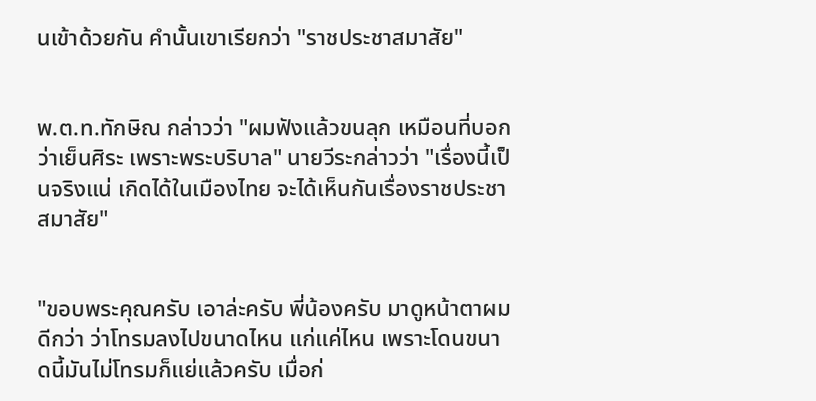นเข้าด้วยกัน คำนั้นเขาเรียกว่า "ราชประชาสมาสัย"


พ.ต.ท.ทักษิณ กล่าวว่า "ผมฟังแล้วขนลุก เหมือนที่บอกว่าเย็นศิระ เพราะพระบริบาล" นายวีระกล่าวว่า "เรื่องนี้เป็นจริงแน่ เกิดได้ในเมืองไทย จะได้เห็นกันเรื่องราชประชาสมาสัย"


"ขอบพระคุณครับ เอาล่ะครับ พี่น้องครับ มาดูหน้าตาผมดีกว่า ว่าโทรมลงไปขนาดไหน แก่แค่ไหน เพราะโดนขนาดนี้มันไม่โทรมก็แย่แล้วครับ เมื่อก่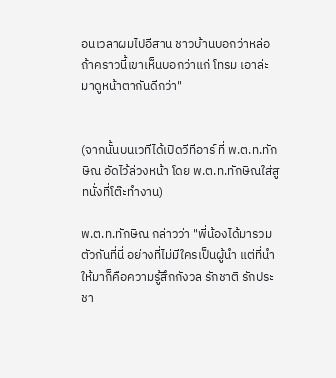อนเวลาผมไปอีสาน ชาวบ้านบอกว่าหล่อ ถ้าคราวนี้เขาเห็นบอกว่าแก่ โทรม เอาล่ะมาดูหน้าตากันดีกว่า"


(จากนั้นบนเวทีได้เปิดวีทีอาร์ ที่ พ.ต.ท.ทักษิณ อัดไว้ล่วงหน้า โดย พ.ต.ท.ทักษิณใส่สูทนั่งที่โต๊ะทำงาน)

พ.ต.ท.ทักษิณ กล่าวว่า "พี่น้องได้มารวมตัวกันที่นี่ อย่างที่ไม่มีใครเป็นผู้นำ แต่ที่นำให้มาก็คือความรู้สึกกังวล รักชาติ รักประชา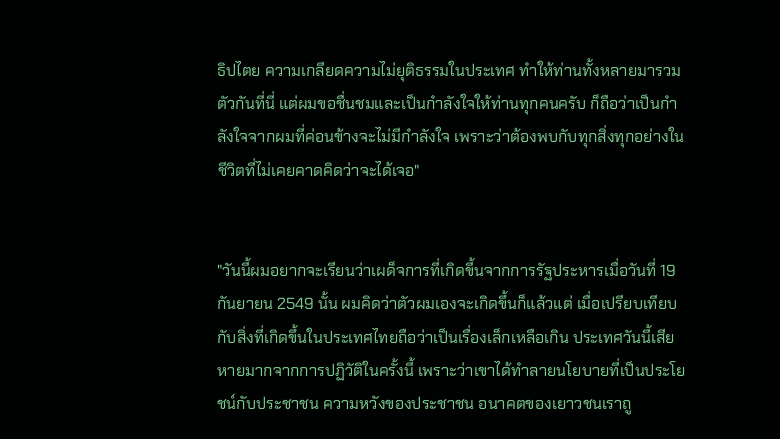ธิปไตย ความเกลียดความไม่ยุติธรรมในประเทศ ทำให้ท่านทั้งหลายมารวมตัวกันที่นี่ แต่ผมขอชื่นชมและเป็นกำลังใจให้ท่านทุกคนครับ ก็ถือว่าเป็นกำลังใจจากผมที่ค่อนข้างจะไม่มีกำลังใจ เพราะว่าต้องพบกับทุกสิ่งทุกอย่างในชีวิตที่ไม่เคยคาดคิดว่าจะได้เจอ"


"วันนี้ผมอยากจะเรียนว่าเผด็จการที่เกิดขี้นจากการรัฐประหารเมื่อวันที่ 19 กันยายน 2549 นั้น ผมคิดว่าตัวผมเองจะเกิดขึ้นก็แล้วแต่ เมื่อเปรียบเทียบกับสิ่งที่เกิดขึ้นในประเทศไทยถือว่าเป็นเรื่องเล็กเหลือเกิน ประเทศวันนี้เสียหายมากจากการปฏิวัติในครั้งนี้ เพราะว่าเขาได้ทำลายนโยบายที่เป็นประโยชน์กับประชาชน ความหวังของประชาชน อนาคตของเยาวชนเราถู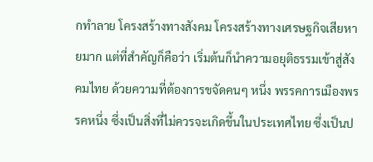กทำลาย โครงสร้างทางสังคม โครงสร้างทางเศรษฐกิจเสียหายมาก แต่ที่สำคัญก็คือว่า เริ่มต้นก็นำความอยุติธรรมเข้าสู่สังคมไทย ด้วยความที่ต้องการขจัดคนๆ หนึ่ง พรรคการเมืองพรรคหนึ่ง ซึ่งเป็นสิ่งที่ไม่ควรจะเกิดขึ้นในประเทศไทย ซึ่งเป็นป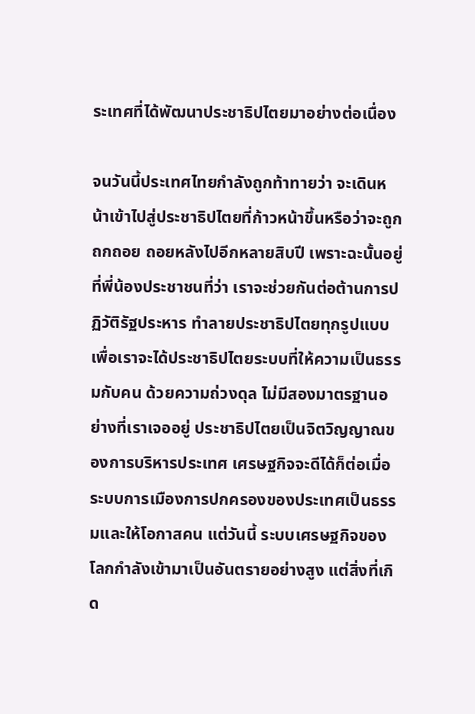ระเทศที่ได้พัฒนาประชาธิปไตยมาอย่างต่อเนื่อง

จนวันนี้ประเทศไทยกำลังถูกท้าทายว่า จะเดินหน้าเข้าไปสู่ประชาธิปไตยที่ก้าวหน้าขึ้นหรือว่าจะถูกถกถอย ถอยหลังไปอีกหลายสิบปี เพราะฉะนั้นอยู่ที่พี่น้องประชาชนที่ว่า เราจะช่วยกันต่อต้านการปฏิวัติรัฐประหาร ทำลายประชาธิปไตยทุกรูปแบบ เพื่อเราจะได้ประชาธิปไตยระบบที่ให้ความเป็นธรรมกับคน ด้วยความถ่วงดุล ไม่มีสองมาตรฐานอย่างที่เราเจออยู่ ประชาธิปไตยเป็นจิตวิญญาณของการบริหารประเทศ เศรษฐกิจจะดีได้ก็ต่อเมื่อระบบการเมืองการปกครองของประเทศเป็นธรรมและให้โอกาสคน แต่วันนี้ ระบบเศรษฐกิจของโลกกำลังเข้ามาเป็นอันตรายอย่างสูง แต่สิ่งที่เกิด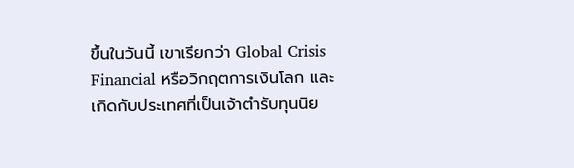ขึ้นในวันนี้ เขาเรียกว่า Global Crisis Financial หรือวิกฤตการเงินโลก และเกิดกับประเทศที่เป็นเจ้าตำรับทุนนิย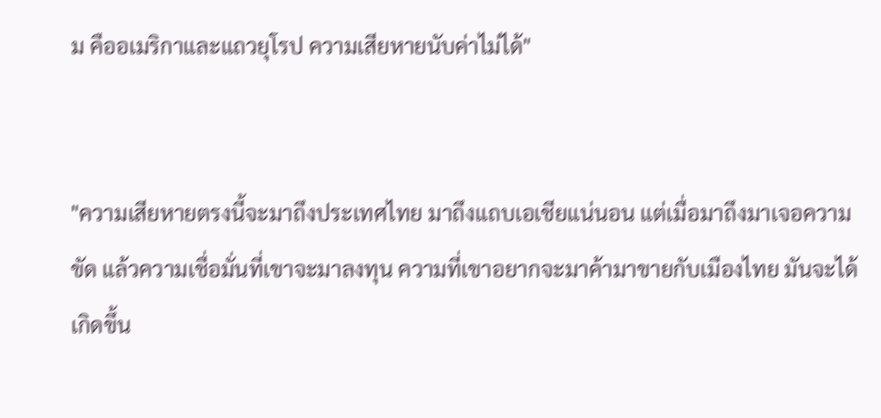ม คืออเมริกาและแถวยุโรป ความเสียหายนับค่าไม่ได้"


"ความเสียหายตรงนี้จะมาถึงประเทศไทย มาถึงแถบเอเชียแน่นอน แต่เมื่อมาถึงมาเจอความขัด แล้วความเชื่อมั่นที่เขาจะมาลงทุน ความที่เขาอยากจะมาค้ามาขายกับเมืองไทย มันจะได้เกิดขึ้น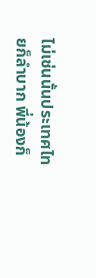ไม่เช่นนั้นประเทศไทยก็ลำบาก พี่น้องก็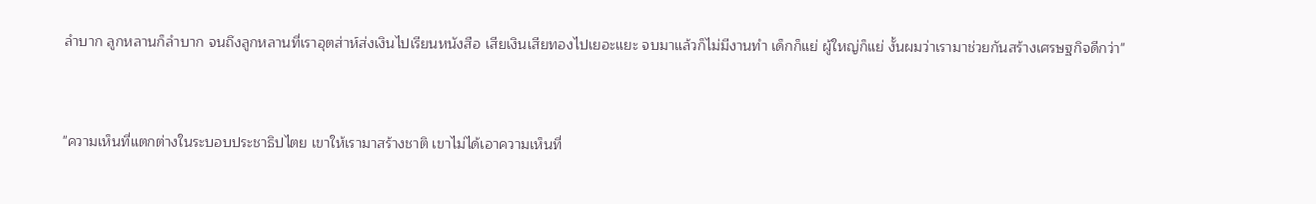ลำบาก ลูกหลานก็ลำบาก จนถึงลูกหลานที่เราอุตส่าห์ส่งเงินไปเรียนหนังสือ เสียเงินเสียทองไปเยอะแยะ จบมาแล้วก็ไม่มีงานทำ เด็กก็แย่ ผู้ใหญ่ก็แย่ งั้นผมว่าเรามาช่วยกันสร้างเศรษฐกิจดีกว่า"


"ความเห็นที่แตกต่างในระบอบประชาธิปไตย เขาให้เรามาสร้างชาติ เขาไม่ได้เอาความเห็นที่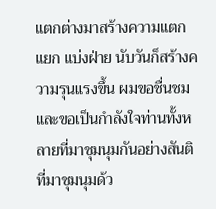แตกต่างมาสร้างความแตกแยก แบ่งฝ่าย นับวันก็สร้างความรุนแรงขึ้น ผมขอชื่นชมและขอเป็นกำลังใจท่านทั้งหลายที่มาชุมนุมกันอย่างสันติ ที่มาชุมนุมด้ว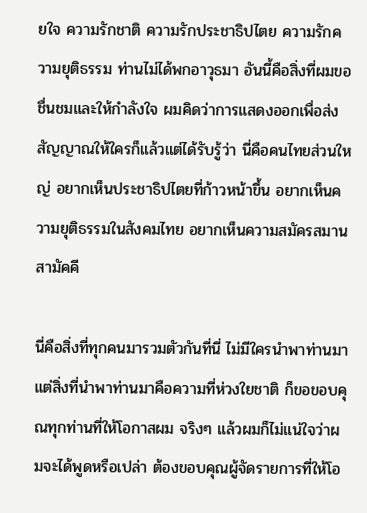ยใจ ความรักชาติ ความรักประชาธิปไตย ความรักความยุติธรรม ท่านไม่ได้พกอาวุธมา อันนี้คือสิ่งที่ผมขอชื่นชมและให้กำลังใจ ผมคิดว่าการแสดงออกเพื่อส่งสัญญาณให้ใครก็แล้วแต่ได้รับรู้ว่า นี่คือคนไทยส่วนใหญ่ อยากเห็นประชาธิปไตยที่ก้าวหน้าขึ้น อยากเห็นความยุติธรรมในสังคมไทย อยากเห็นความสมัครสมานสามัคคี

นี่คือสิ่งที่ทุกคนมารวมตัวกันที่นี่ ไม่มีใครนำพาท่านมา แต่สิ่งที่นำพาท่านมาคือความที่ห่วงใยชาติ ก็ขอขอบคุณทุกท่านที่ให้โอกาสผม จริงๆ แล้วผมก็ไม่แน่ใจว่าผมจะได้พูดหรือเปล่า ต้องขอบคุณผู้จัดรายการที่ให้โอ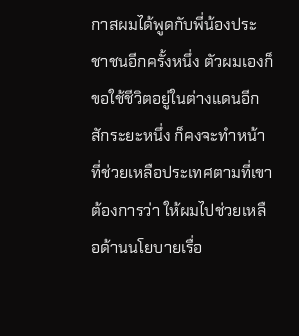กาสผมได้พูดกับพี่น้องประชาชนอีกครั้งหนึ่ง ตัวผมเองก็ขอใช้ชีวิตอยู่ในต่างแดนอีกสักระยะหนึ่ง ก็คงจะทำหน้าที่ช่วยเหลือประเทศตามที่เขาต้องการว่า ให้ผมไปช่วยเหลือด้านนโยบายเรื่อ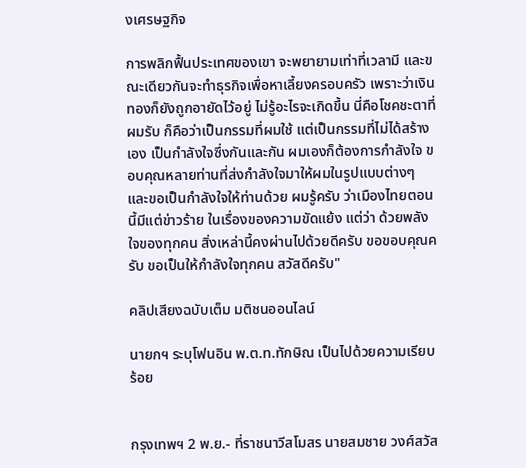งเศรษฐกิจ

การพลิกฟื้นประเทศของเขา จะพยายามเท่าที่เวลามี และขณะเดียวกันจะทำธุรกิจเพื่อหาเลี้ยงครอบครัว เพราะว่าเงินทองก็ยังถูกอายัดไว้อยู่ ไม่รู้อะไรจะเกิดขึ้น นี่คือโชคชะตาที่ผมรับ ก็คือว่าเป็นกรรมที่ผมใช้ แต่เป็นกรรมที่ไม่ได้สร้างเอง เป็นกำลังใจซึ่งกันและกัน ผมเองก็ต้องการกำลังใจ ขอบคุณหลายท่านที่ส่งกำลังใจมาให้ผมในรูปแบบต่างๆ และขอเป็นกำลังใจให้ท่านด้วย ผมรู้ครับ ว่าเมืองไทยตอนนี้มีแต่ข่าวร้าย ในเรื่องของความขัดแย้ง แต่ว่า ด้วยพลังใจของทุกคน สิ่งเหล่านี้คงผ่านไปด้วยดีครับ ขอขอบคุณครับ ขอเป็นให้กำลังใจทุกคน สวัสดีครับ"

คลิปเสียงฉบับเต็ม มติชนออนไลน์

นายกฯ ระบุโฟนอิน พ.ต.ท.ทักษิณ เป็นไปด้วยความเรียบร้อย


กรุงเทพฯ 2 พ.ย.- ที่ราชนาวีสโมสร นายสมชาย วงศ์สวัส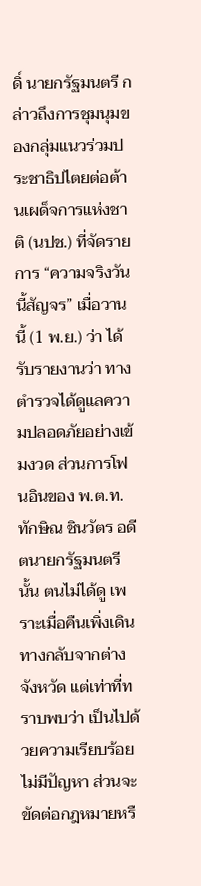ดิ์ นายกรัฐมนตรี กล่าวถึงการชุมนุมของกลุ่มแนวร่วมประชาธิปไตยต่อต้านเผด็จการแห่งชาติ (นปช.) ที่จัดรายการ “ความจริงวันนี้สัญจร” เมื่อวานนี้ (1 พ.ย.) ว่า ได้รับรายงานว่า ทางตำรวจได้ดูแลความปลอดภัยอย่างเข้มงวด ส่วนการโฟนอินของ พ.ต.ท.ทักษิณ ชินวัตร อดีตนายกรัฐมนตรีนั้น ตนไม่ได้ดู เพราะเมื่อคืนเพิ่งเดินทางกลับจากต่างจังหวัด แต่เท่าที่ทราบพบว่า เป็นไปด้วยความเรียบร้อย ไม่มีปัญหา ส่วนจะขัดต่อกฎหมายหรื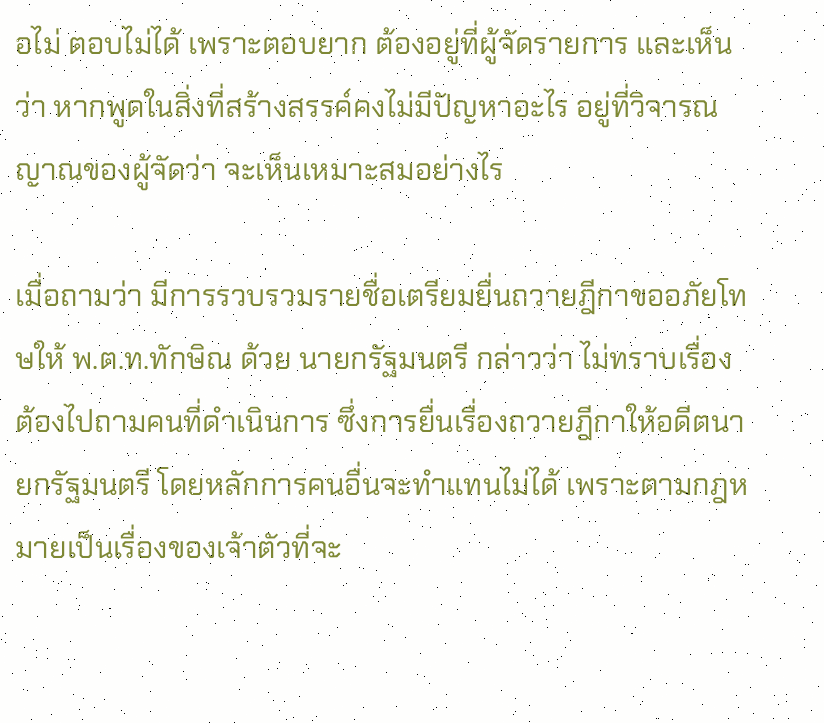อไม่ ตอบไม่ได้ เพราะตอบยาก ต้องอยู่ที่ผู้จัดรายการ และเห็นว่า หากพูดในสิ่งที่สร้างสรรค์คงไม่มีปัญหาอะไร อยู่ที่วิจารณญาณของผู้จัดว่า จะเห็นเหมาะสมอย่างไร

เมื่อถามว่า มีการรวบรวมรายชื่อเตรียมยื่นถวายฎีกาขออภัยโทษให้ พ.ต.ท.ทักษิณ ด้วย นายกรัฐมนตรี กล่าวว่า ไม่ทราบเรื่อง ต้องไปถามคนที่ดำเนินการ ซึ่งการยื่นเรื่องถวายฎีกาให้อดีตนายกรัฐมนตรี โดยหลักการคนอื่นจะทำแทนไม่ได้ เพราะตามกฎหมายเป็นเรื่องของเจ้าตัวที่จะ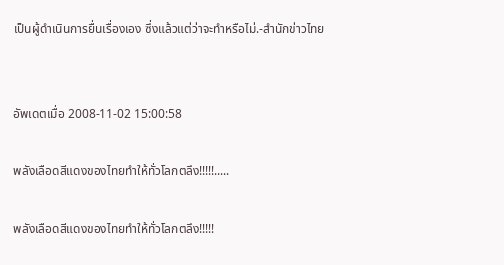เป็นผู้ดำเนินการยื่นเรื่องเอง ซึ่งแล้วแต่ว่าจะทำหรือไม่.-สำนักข่าวไทย


อัพเดตเมื่อ 2008-11-02 15:00:58

พลังเลือดสีแดงของไทยทำให้ทั่วโลกตลึง!!!!!.....

พลังเลือดสีแดงของไทยทำให้ทั่วโลกตลึง!!!!!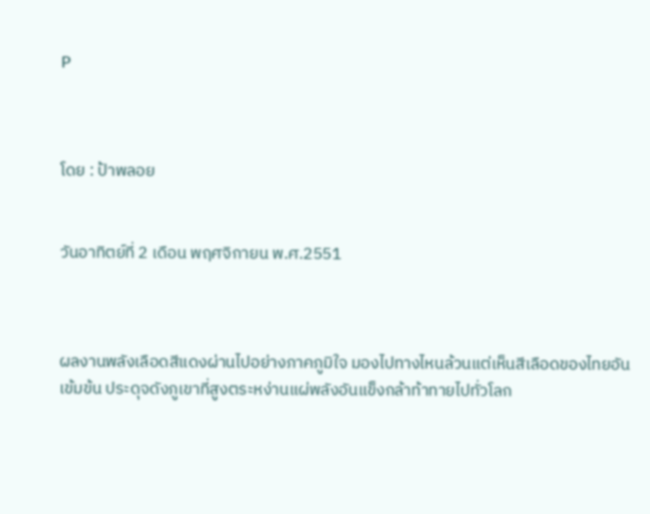P



โดย : ป้าพลอย


วันอาทิตย์ที่ 2 เดือน พฤศจิกายน พ.ศ.2551



ผลงานพลังเลือดสีแดงผ่านไปอย่างภาคภูมิใจ มองไปทางไหนล้วนแต่เห็นสีเลือดของไทยอันเข้มข้น ประดุจดังภูเขาที่สูงตระหง่านแผ่พลังอันแข็งกล้าท้าทายไปทั่วโลก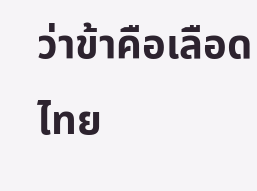ว่าข้าคือเลือดไทย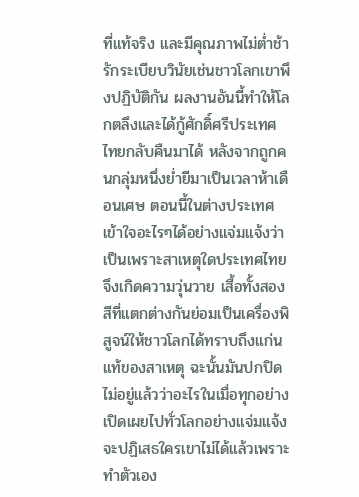ที่แท้จริง และมีคุณภาพไม่ต่ำช้า รักระเบียบวินัยเช่นชาวโลกเขาพึงปฏิบัติกัน ผลงานอันนี้ทำให้โลกตลึงและได้กู้ศักดิ์ศรีประเทศไทยกลับคืนมาได้ หลังจากถูกคนกลุ่มหนึ่งย่ำยีมาเป็นเวลาห้าเดือนเศษ ตอนนี้ในต่างประเทศเข้าใจอะไรๆได้อย่างแจ่มแจ้งว่า เป็นเพราะสาเหตุใดประเทศไทยจึงเกิดความวุ่นวาย เสื้อทั้งสองสีที่แตกต่างกันย่อมเป็นเครื่องพิสูจน์ให้ชาวโลกได้ทราบถึงแก่นแท้ของสาเหตุ ฉะนั้นมันปกปิดไม่อยู่แล้วว่าอะไรในเมื่อทุกอย่างเปิดเผยไปทั่วโลกอย่างแจ่มแจ้ง จะปฏิเสธใครเขาไม่ได้แล้วเพราะทำตัวเอง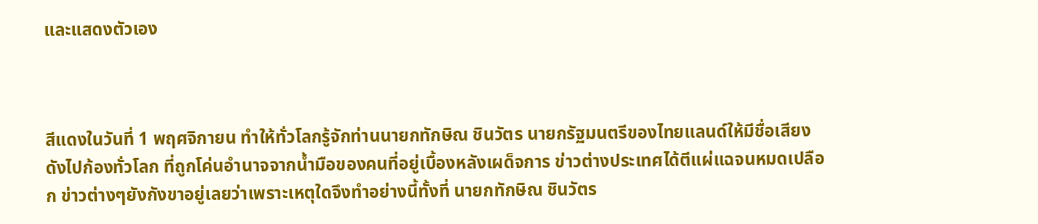และแสดงตัวเอง



สีแดงในวันที่ 1 พฤศจิกายน ทำให้ทั่วโลกรู้จักท่านนายกทักษิณ ชินวัตร นายกรัฐมนตรีของไทยแลนด์ให้มีชื่อเสียงดังไปก้องทั่วโลก ที่ถูกโค่นอำนาจจากน้ำมือของคนที่อยู่เบื้องหลังเผด็จการ ข่าวต่างประเทศได้ตีแผ่แฉจนหมดเปลือก ข่าวต่างๆยังกังขาอยู่เลยว่าเพราะเหตุใดจึงทำอย่างนี้ทั้งที่ นายกทักษิณ ชินวัตร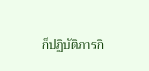ก็ปฏิบัติภารกิ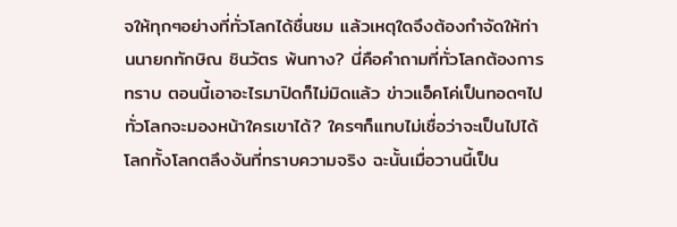จให้ทุกๆอย่างที่ทั่วโลกได้ชื่นชม แล้วเหตุใดจึงต้องกำจัดให้ท่านนายกทักษิณ ชินวัตร พ้นทาง? นี่คือคำถามที่ทั่วโลกต้องการทราบ ตอนนี้เอาอะไรมาปิดก็ไม่มิดแล้ว ข่าวแอ็คโค่เป็นทอดๆไปทั่วโลกจะมองหน้าใครเขาได้? ใครๆก็แทบไม่เชื่อว่าจะเป็นไปได้โลกทั้งโลกตลึงงันที่ทราบความจริง ฉะนั้นเมื่อวานนี้เป็น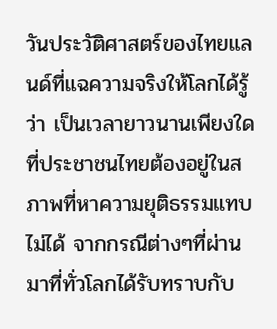วันประวัติศาสตร์ของไทยแลนด์ที่แฉความจริงให้โลกได้รู้ว่า เป็นเวลายาวนานเพียงใดที่ประชาชนไทยต้องอยู่ในสภาพที่หาความยุติธรรมแทบไม่ได้ จากกรณีต่างๆที่ผ่านมาที่ทั่วโลกได้รับทราบกับ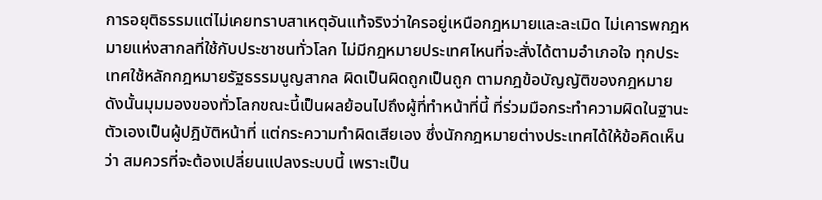การอยุติธรรมแต่ไม่เคยทราบสาเหตุอันแท้จริงว่าใครอยู่เหนือกฎหมายและละเมิด ไม่เคารพกฎหมายแห่งสากลที่ใช้กับประชาชนทั่วโลก ไม่มีกฎหมายประเทศไหนที่จะสั่งได้ตามอำเภอใจ ทุกประเทศใช้หลักกฎหมายรัฐธรรมนูญสากล ผิดเป็นผิดถูกเป็นถูก ตามกฎข้อบัญญัติของกฎหมาย ดังนั้นมุมมองของทั่วโลกขณะนี้เป็นผลย้อนไปถึงผู้ที่ทำหน้าที่นี้ ที่ร่วมมือกระทำความผิดในฐานะตัวเองเป็นผู้ปฎิบัติหน้าที่ แต่กระความทำผิดเสียเอง ซึ่งนักกฎหมายต่างประเทศได้ให้ข้อคิดเห็นว่า สมควรที่จะต้องเปลี่ยนแปลงระบบนี้ เพราะเป็น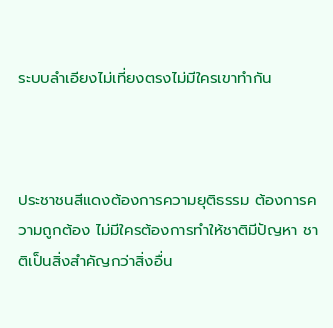ระบบลำเอียงไม่เที่ยงตรงไม่มีใครเขาทำกัน



ประชาชนสีแดงต้องการความยุติธรรม ต้องการความถูกต้อง ไม่มีใครต้องการทำให้ชาติมีปัญหา ชาติเป็นสิ่งสำคัญกว่าสิ่งอื่น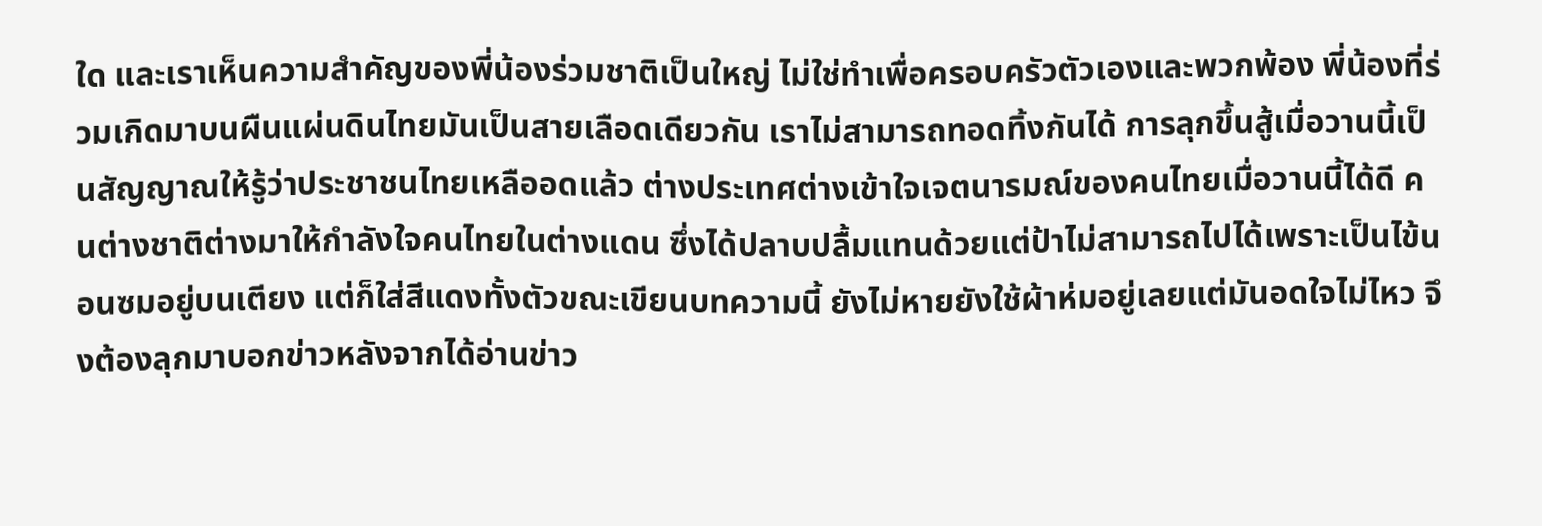ใด และเราเห็นความสำคัญของพี่น้องร่วมชาติเป็นใหญ่ ไม่ใช่ทำเพื่อครอบครัวตัวเองและพวกพ้อง พี่น้องที่ร่วมเกิดมาบนผืนแผ่นดินไทยมันเป็นสายเลือดเดียวกัน เราไม่สามารถทอดทิ้งกันได้ การลุกขึ้นสู้เมื่อวานนี้เป็นสัญญาณให้รู้ว่าประชาชนไทยเหลืออดแล้ว ต่างประเทศต่างเข้าใจเจตนารมณ์ของคนไทยเมื่อวานนี้ได้ดี คนต่างชาติต่างมาให้กำลังใจคนไทยในต่างแดน ซึ่งได้ปลาบปลื้มแทนด้วยแต่ป้าไม่สามารถไปได้เพราะเป็นไข้นอนซมอยู่บนเตียง แต่ก็ใส่สีแดงทั้งตัวขณะเขียนบทความนี้ ยังไม่หายยังใช้ผ้าห่มอยู่เลยแต่มันอดใจไม่ไหว จึงต้องลุกมาบอกข่าวหลังจากได้อ่านข่าว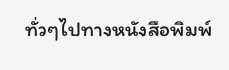ทั่วๆไปทางหนังสือพิมพ์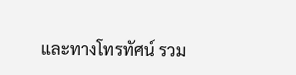และทางโทรทัศน์ รวม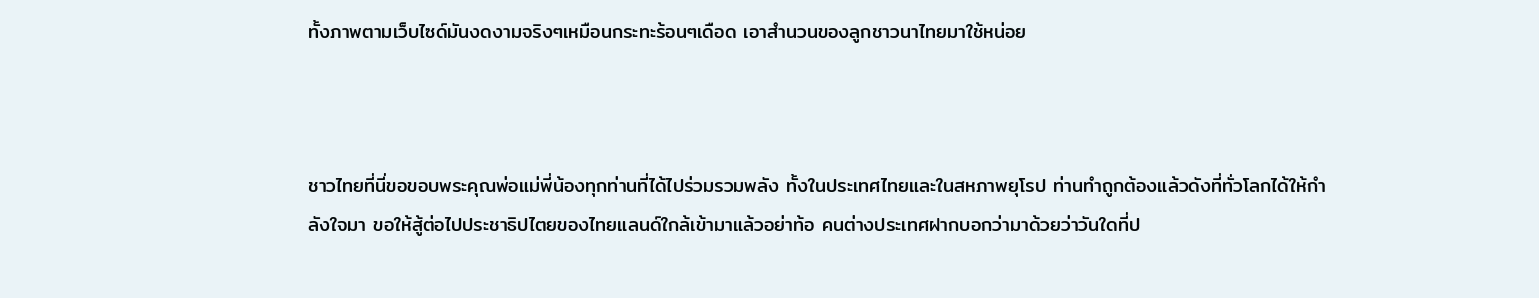ทั้งภาพตามเว็บไซด์มันงดงามจริงๆเหมือนกระทะร้อนๆเดือด เอาสำนวนของลูกชาวนาไทยมาใช้หน่อย



ชาวไทยที่นี่ขอขอบพระคุณพ่อแม่พี่น้องทุกท่านที่ได้ไปร่วมรวมพลัง ทั้งในประเทศไทยและในสหภาพยุโรป ท่านทำถูกต้องแล้วดังที่ทั่วโลกได้ให้กำลังใจมา ขอให้สู้ต่อไปประชาธิปไตยของไทยแลนด์ใกล้เข้ามาแล้วอย่าท้อ คนต่างประเทศฝากบอกว่ามาด้วยว่าวันใดที่ป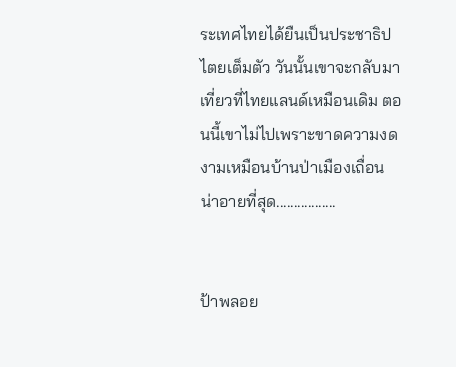ระเทศไทยได้ยืนเป็นประชาธิปไตยเต็มตัว วันนั้นเขาจะกลับมาเที่ยวที่ไทยแลนด์เหมือนเดิม ตอนนี้เขาไม่ไปเพราะขาดความงดงามเหมือนบ้านป่าเมืองเถื่อน น่าอายที่สุด.................


ป้าพลอย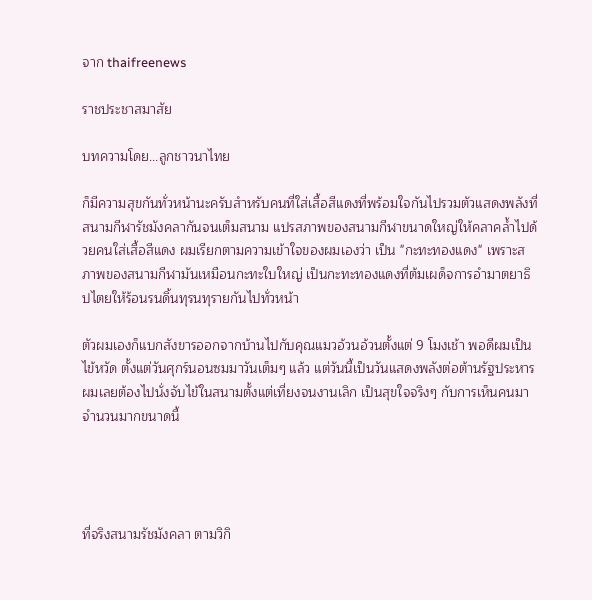จาก thaifreenews

ราชประชาสมาสัย

บทความโดย...ลูกชาวนาไทย

ก็มีความสุขกันทั่วหน้านะครับสำหรับคนที่ใส่เสื้อสีแดงที่พร้อมใจกันไปรวมตัวแสดงพลังที่ สนามกีฬารัชมังคลากันจนเต็มสนาม แปรสภาพของสนามกีฬาขนาดใหญ่ให้คลาคล้ำไปด้วยคนใส่เสื้อสีแดง ผมเรียกตามความเข้าใจของผมเองว่า เป็น "กะทะทองแดง" เพราะสภาพของสนามกีฬามันเหมือนกะทะใบใหญ่ เป็นกะทะทองแดงที่ต้มเผด็จการอำมาตยาธิปไตยให้ร้อนรนดิ้นทุรนทุรายกันไปทั่วหน้า

ตัวผมเองก็แบกสังขารออกจากบ้านไปกับคุณแมวอ้วนอ้วนตั้งแต่ 9 โมงเช้า พอดีผมเป็นไข้หวัด ตั้งแต่วันศุกร์นอนซมมาวันเต็มๆ แล้ว แต่วันนี้เป็นวันแสดงพลังต่อต้านรัฐประหาร ผมเลยต้องไปนั่งจับไข้ในสนามตั้งแต่เที่ยงจนงานเลิก เป็นสุขใจจริงๆ กับการเห็นคนมาจำนวนมากขนาดนี้




ที่จริงสนามรัชมังคลา ตามวิกิ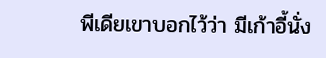พีเดียเขาบอกไว้ว่า มีเก้าอี้นั่ง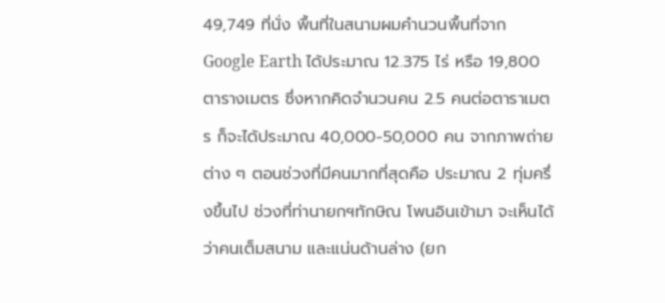49,749 ที่นั่ง พื้นที่ในสนามผมคำนวนพื้นที่จาก Google Earth ได้ประมาณ 12.375 ไร่ หรือ 19,800 ตารางเมตร ซึ่งหากคิดจำนวนคน 2.5 คนต่อตาราเมตร ก็จะได้ประมาณ 40,000-50,000 คน จากภาพถ่ายต่าง ๆ ตอนช่วงที่มีคนมากที่สุดคือ ประมาณ 2 ทุ่มครึ่งขึ้นไป ช่วงที่ท่านายกฯทักษิณ โพนอินเข้ามา จะเห็นได้ว่าคนเต็มสนาม และแน่นด้านล่าง (ยก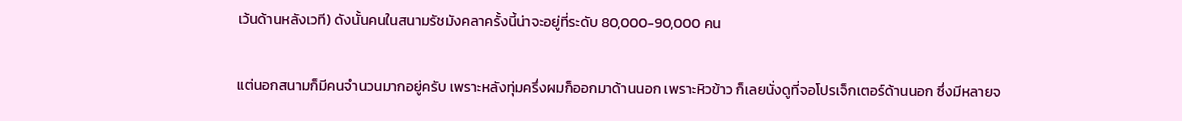เว้นด้านหลังเวที) ดังนั้นคนในสนามรัชมังคลาครั้งนี้น่าจะอยู่ที่ระดับ 80,000-90,000 คน

แต่นอกสนามก็มีคนจำนวนมากอยู่ครับ เพราะหลังทุ่มครึ่งผมก็ออกมาด้านนอก เพราะหิวข้าว ก็เลยนั่งดูที่จอโปรเจ็กเตอร์ด้านนอก ซึ่งมีหลายจ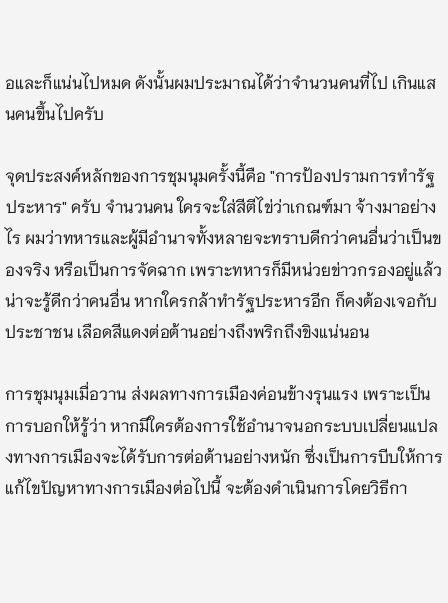อและก็แน่นไปหมด ดังนั้นผมประมาณได้ว่าจำนวนคนที่ไป เกินแสนคนขึ้นไปครับ

จุดประสงค์หลักของการชุมนุมครั้งนี้คือ "การป้องปรามการทำรัฐประหาร" ครับ จำนวนคน ใครจะใส่สีตีไข่ว่าเกณฑ์มา จ้างมาอย่างไร ผมว่าทหารและผู้มีอำนาจทั้งหลายจะทราบดีกว่าคนอื่นว่าเป็นของจริง หรือเป็นการจัดฉาก เพราะทหารก็มีหน่วยข่าวกรองอยู่แล้ว น่าจะรู้ดีกว่าคนอื่น หากใครกล้าทำรัฐประหารอีก ก็คงต้องเจอกับประชาชน เลือดสีแดงต่อต้านอย่างถึงพริกถึงขิงแน่นอน

การชุมนุมเมื่อวาน ส่งผลทางการเมืองค่อนข้างรุนแรง เพราะเป็นการบอกให้รู้ว่า หากมีใครต้องการใช้อำนาจนอกระบบเปลี่ยนแปลงทางการเมืองจะได้รับการต่อต้านอย่างหนัก ซึ่งเป็นการบีบให้การแก้ไขปัญหาทางการเมืองต่อไปนี้ จะต้องดำเนินการโดยวิธีกา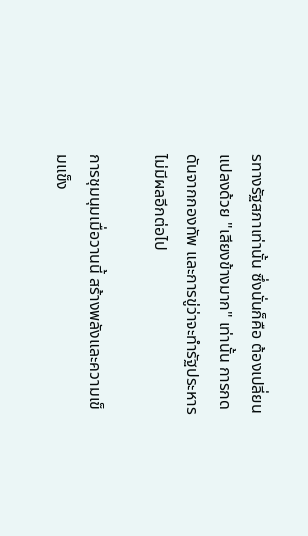รทางรัฐสภาเท่านั้น ซึ่งนั่นก็คือ ต้องเปลี่ยนแปลงด้วย "เสียงข้างมาก" เท่านั้น การกดดันจากกองทัพ และการขู่ว่าจะทำรัฐประหารไม่มีผลอีกต่อไป

การชุมนุมเมื่อวานนี้ สร้างพลังและความเข็มแข็ง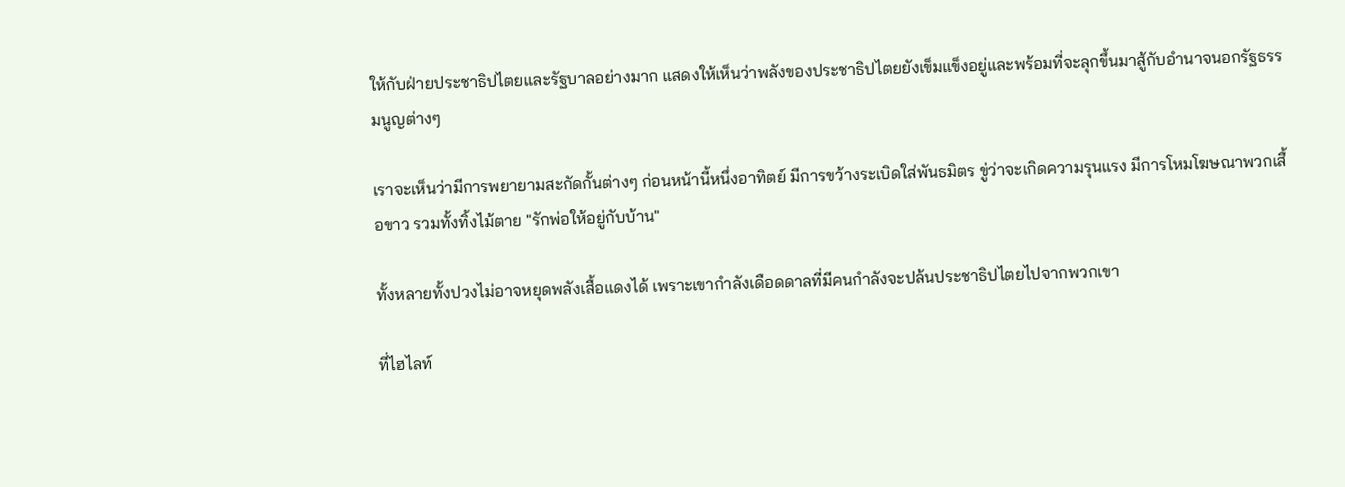ให้กับฝ่ายประชาธิปไตยและรัฐบาลอย่างมาก แสดงให้เห็นว่าพลังของประชาธิปไตยยังเข็มแข็งอยู่และพร้อมที่จะลุกขึ้นมาสู้กับอำนาจนอกรัฐธรรมนูญต่างๆ

เราจะเห็นว่ามีการพยายามสะกัดกั้นต่างๆ ก่อนหน้านี้หนึ่งอาทิตย์ มีการขว้างระเบิดใส่พันธมิตร ขู่ว่าจะเกิดความรุนแรง มีการโหมโฆษณาพวกเสื้อขาว รวมทั้งทิ้งไม้ตาย "รักพ่อให้อยู่กับบ้าน"

ทั้งหลายทั้งปวงไม่อาจหยุดพลังเสื้อแดงได้ เพราะเขากำลังเดือดดาลที่มีคนกำลังจะปล้นประชาธิปไตยไปจากพวกเขา

ที่ไฮไลท์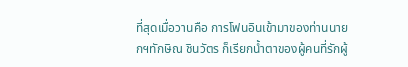ที่สุดเมื่อวานคือ การโฟนอินเข้ามาของท่านนายกฯทักษิณ ชินวัตร ก็เรียกน้ำตาของผู้คนที่รักผู้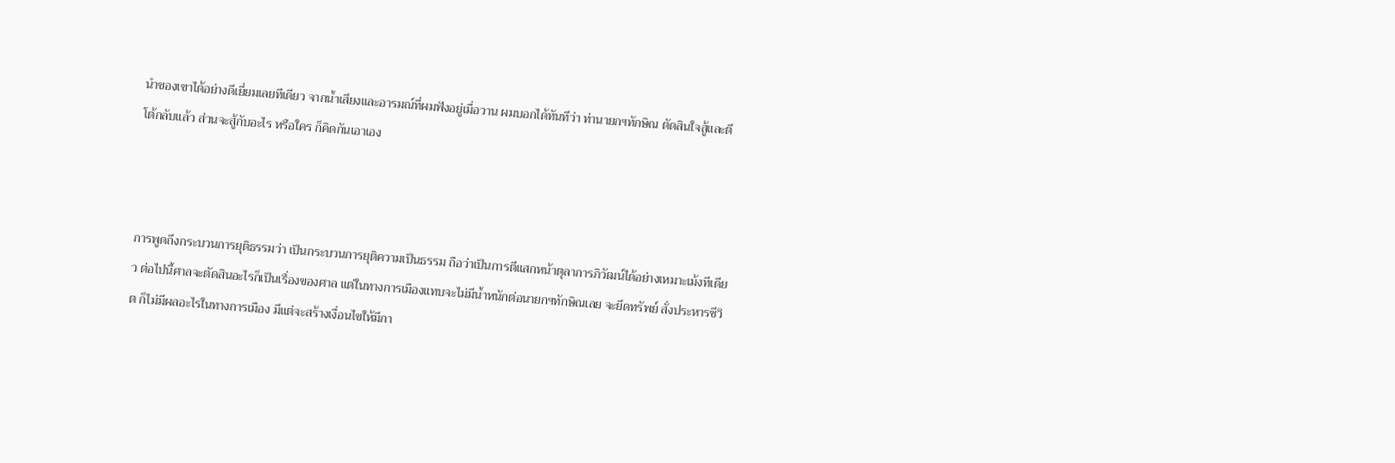นำของเขาได้อย่างดีเยี่ยมเลยทีเดียว จากน้ำเสียงและอารมณ์ที่ผมฟังอยู่เมื่อวาน ผมบอกได้ทันทีว่า ท่านายกฯทักษิณ ตัดสินใจสู้และตีโต้กลับแล้ว ส่วนจะสู้กับอะไร หรือใคร ก็คิดกันเอาเอง



การพูดถึงกระบวนการยุติธรรมว่า เป็นกระบวนการยุติความเป็นธรรม ถือว่าเป็นการตีแสกหน้าตุลาการภิวัฒน์ได้อย่างเหมาะเม้งทีเดียว ต่อไปนี้ศาลจะตัดสินอะไรก็เป็นเรื่องของศาล แต่ในทางการเมืองแทบจะไม่มีน้ำหนักต่อนายกฯทักษิณเลย จะยึดทรัพย์ สั่งประหารชีวิต ก็ไม่มีผลอะไรในทางการเมือง มีแต่จะสร้างเงื่อนไขให้มีกา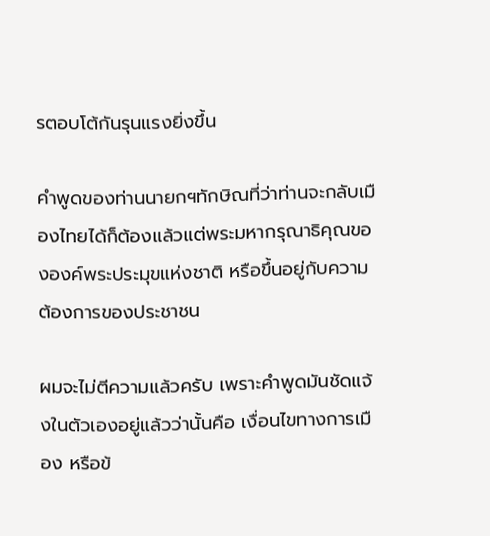รตอบโต้กันรุนแรงยิ่งขึ้น

คำพูดของท่านนายกฯทักษิณที่ว่าท่านจะกลับเมืองไทยได้ก็ต้องแล้วแต่พระมหากรุณาธิคุณขององค์พระประมุขแห่งชาติ หรือขึ้นอยู่กับความต้องการของประชาชน

ผมจะไม่ตีความแล้วครับ เพราะคำพูดมันชัดแจ้งในตัวเองอยู่แล้วว่านั้นคือ เงื่อนไขทางการเมือง หรือข้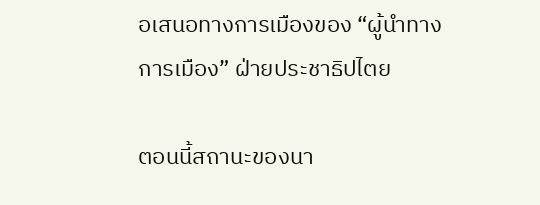อเสนอทางการเมืองของ “ผู้นำทางการเมือง” ฝ่ายประชาธิปไตย

ตอนนี้สถานะของนา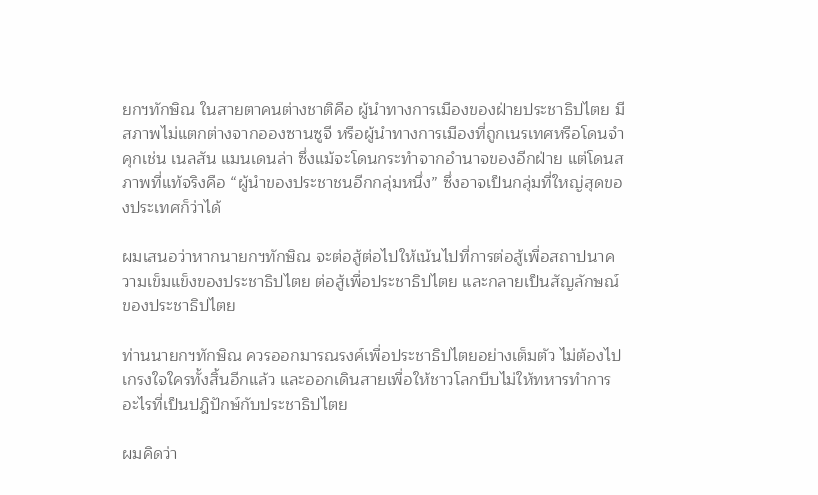ยกฯทักษิณ ในสายตาคนต่างชาติคือ ผู้นำทางการเมืองของฝ่ายประชาธิปไตย มีสภาพไม่แตกต่างจากอองซานซูจี หรือผู้นำทางการเมืองที่ถูกเนรเทศหรือโดนจำคุกเช่น เนลสัน แมนเดนล่า ซึ่งแม้จะโดนกระทำจากอำนาจของอีกฝ่าย แต่โดนสภาพที่แท้จริงคือ “ผู้นำของประชาชนอีกกลุ่มหนึ่ง” ซึ่งอาจเป็นกลุ่มที่ใหญ่สุดของประเทศก็ว่าได้

ผมเสนอว่าหากนายกฯทักษิณ จะต่อสู้ต่อไปให้เน้นไปที่การต่อสู้เพื่อสถาปนาความเข็มแข็งของประชาธิปไตย ต่อสู้เพื่อประชาธิปไตย และกลายเป็นสัญลักษณ์ของประชาธิปไตย

ท่านนายกฯทักษิณ ควรออกมารณรงค์เพื่อประชาธิปไตยอย่างเต็มตัว ไม่ต้องไปเกรงใจใครทั้งสิ้นอีกแล้ว และออกเดินสายเพื่อให้ชาวโลกบีบไม่ให้ทหารทำการอะไรที่เป็นปฎิปักษ์กับประชาธิปไตย

ผมคิดว่า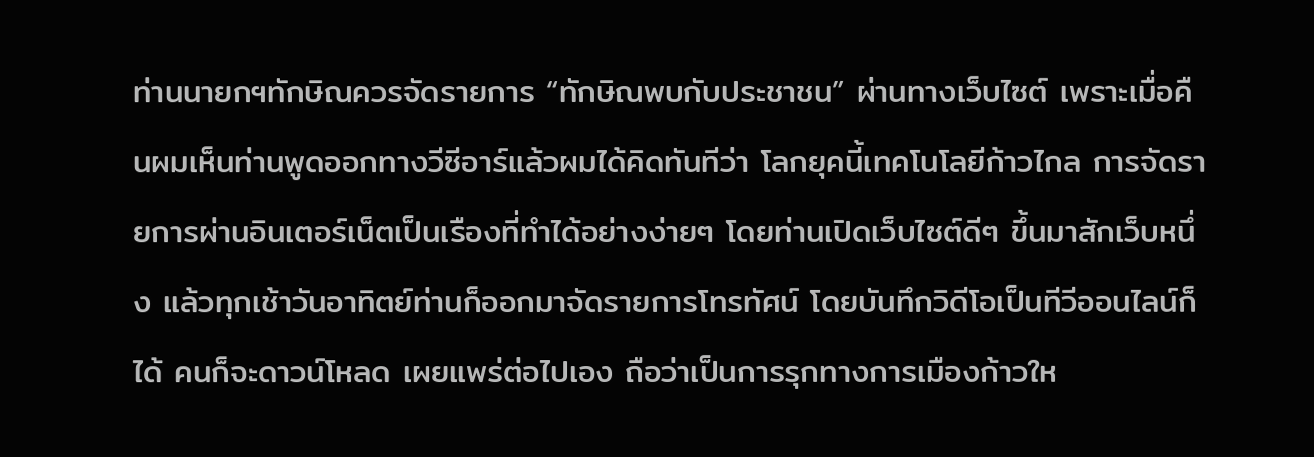ท่านนายกฯทักษิณควรจัดรายการ “ทักษิณพบกับประชาชน” ผ่านทางเว็บไซต์ เพราะเมื่อคืนผมเห็นท่านพูดออกทางวีซีอาร์แล้วผมได้คิดทันทีว่า โลกยุคนี้เทคโนโลยีก้าวไกล การจัดรายการผ่านอินเตอร์เน็ตเป็นเรืองที่ทำได้อย่างง่ายๆ โดยท่านเปิดเว็บไซต์ดีๆ ขึ้นมาสักเว็บหนึ่ง แล้วทุกเช้าวันอาทิตย์ท่านก็ออกมาจัดรายการโทรทัศน์ โดยบันทึกวิดีโอเป็นทีวีออนไลน์ก็ได้ คนก็จะดาวน์โหลด เผยแพร่ต่อไปเอง ถือว่าเป็นการรุกทางการเมืองก้าวให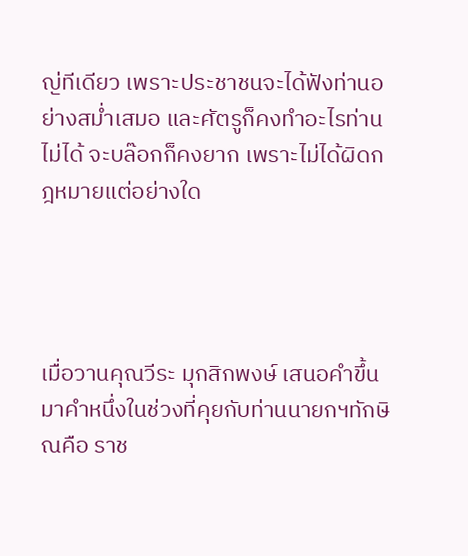ญ่ทีเดียว เพราะประชาชนจะได้ฟังท่านอย่างสม่ำเสมอ และศัตรูก็คงทำอะไรท่านไม่ได้ จะบล๊อกก็คงยาก เพราะไม่ได้ผิดกฎหมายแต่อย่างใด




เมื่อวานคุณวีระ มุกสิกพงษ์ เสนอคำขึ้นมาคำหนึ่งในช่วงที่คุยกับท่านนายกฯทักษิณคือ ราช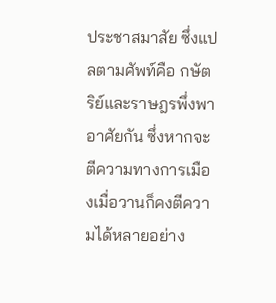ประชาสมาสัย ซึ่งแปลตามศัพท์คือ กษัตริย์และราษฎรพึ่งพาอาศัยกัน ซึ่งหากจะตีความทางการเมืองเมื่อวานก็คงตีความได้หลายอย่าง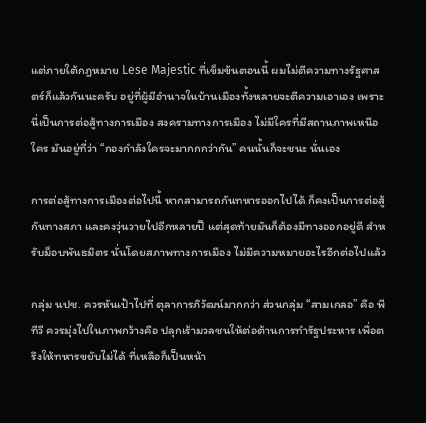แต่ภายใต้กฎหมาย Lese Majestic ที่เข็มข้นตอนนี้ ผมไม่ตีความทางรัฐศาสตร์ก็แล้วกันนะครับ อยู่ที่ผู้มีอำนาจในบ้านเมืองทั้งหลายจะตีความเอาเอง เพราะนี่เป็นการต่อสู้ทางการเมือง สงครามทางการเมือง ไม่มีใครที่มีสถานภาพเหนือใคร มันอยู่ที่ว่า “กองกำลังใครจะมากกกว่ากัน” คนนั้นก็จะชนะ นั่นเอง

การต่อสู้ทางการเมืองต่อไปนี้ หากสามารถกันทหารออกไปได้ ก็คงเป็นการต่อสู้กันทางสภา และคงวุ่นวายไปอีกหลายปี แต่สุดท้ายมันก็ต้องมีทางออกอยู่ดี สำหรับม็อบพันธมิตร นั่นโดยสภาพทางการเมือง ไม่มีความหมายอะไรอีกต่อไปแล้ว

กลุ่ม นปช. ควรหันเป้าไปที่ ตุลาการภิวัฒน์มากกว่า ส่วนกลุ่ม “สามเกลอ” คือ พีทีวี ควรมุ่งไปในภาพกว้างคือ ปลุกเร้ามวลชนให้ต่อต้านการทำรัฐประหาร เพื่อตรึงให้ทหารขยับไม่ได้ ที่เหลือก็เป็นหน้า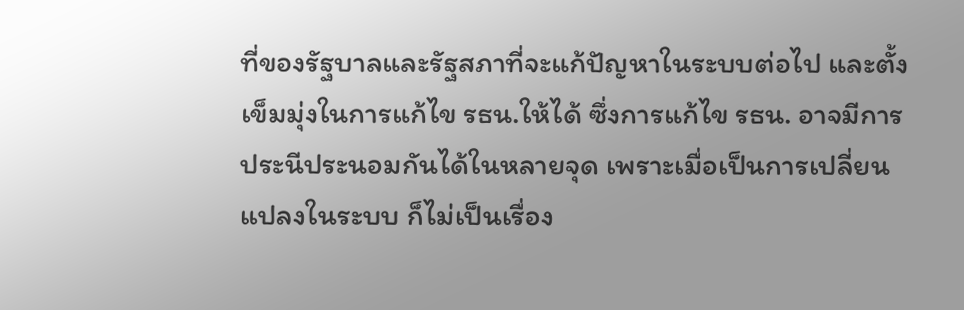ที่ของรัฐบาลและรัฐสภาที่จะแก้ปัญหาในระบบต่อไป และตั้งเข็มมุ่งในการแก้ไข รธน.ให้ได้ ซึ่งการแก้ไข รธน. อาจมีการประนีประนอมกันได้ในหลายจุด เพราะเมื่อเป็นการเปลี่ยนแปลงในระบบ ก็ไม่เป็นเรื่อง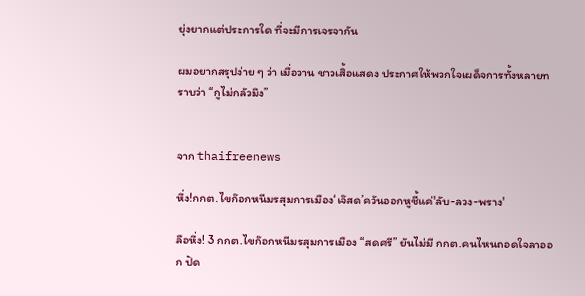ยุ่งยากแต่ประการใด ที่จะมีการเจรจากัน

ผมอยากสรุปง่าย ๆ ว่า เมื่อวาน ชาวเสิ้อแสดง ประกาศให้พวกใจเผด็จการทั้งหลายทราบว่า “กูไม่กลัวมึง”


จาก thaifreenews

หึ่ง!กกต.ไขก๊อกหนีมรสุมการเมือง‘เจ๊สด’ควันออกหูชี้แค่'ลับ-ลวง-พราง'

ลือหึ่ง! 3 กกต.ไขก๊อกหนีมรสุมการเมือง “สดศรี” ยันไม่มี กกต.คนไหนถอดใจลาออก ปัด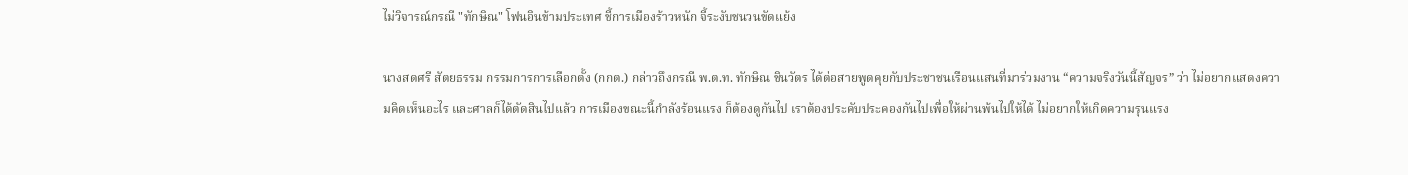ไม่วิจารณ์กรณี "ทักษิณ" โฟนอินข้ามประเทศ ชี้การเมืองร้าวหนัก จี้ระงับชนวนขัดแย้ง

นางสดศรี สัตยธรรม กรรมการการเลือกตั้ง (กกต.) กล่าวถึงกรณี พ.ต.ท. ทักษิณ ชินวัตร ได้ต่อสายพูดคุยกับประชาชนเรือนแสนที่มาร่วมงาน “ความจริงวันนี้สัญจร” ว่า ไม่อยากแสดงความคิดเห็นอะไร และศาลก็ได้ตัดสินไปแล้ว การเมืองขณะนี้กำลังร้อนแรง ก็ต้องดูกันไป เราต้องประคับประคองกันไปเพื่อให้ผ่านพ้นไปให้ได้ ไม่อยากให้เกิดความรุนแรง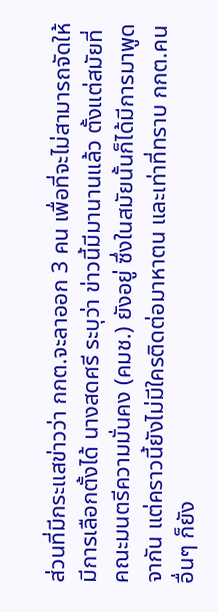ส่วนที่มีกระแสข่าวว่า กกต.จะลาออก 3 คน เพื่อที่จะไม่สามารถจัดให้มีการเลือกตั้งได้ นางสดศรี ระบุว่า ข่าวนี้มีมานานแล้ว ตั้งแต่สมัยที่คณะมนตรีความมั่นคง (คมช.) ยังอยู่ ซึ่งในสมัยนั้นก็ได้มีการมาพูดจากัน แต่คราวนี้ยังไม่มีใครติดต่อมาหาตน และเท่าที่ทราบ กกต.คนอื่นๆ ก็ยัง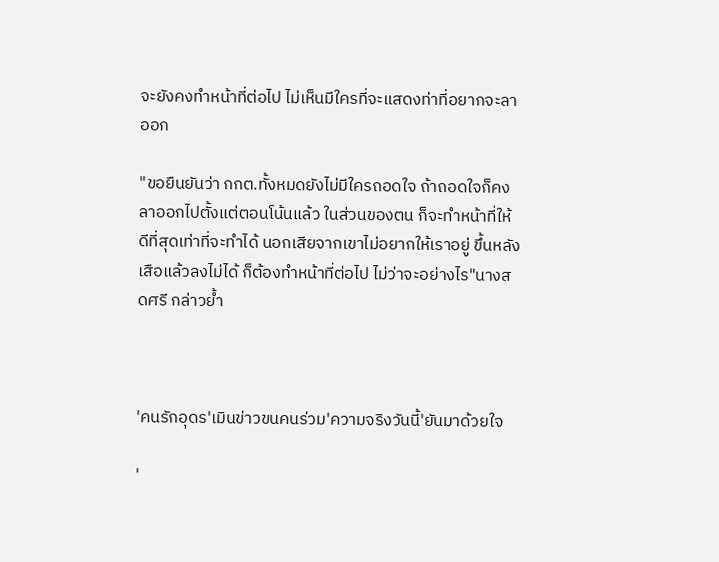จะยังคงทำหน้าที่ต่อไป ไม่เห็นมีใครที่จะแสดงท่าที่อยากจะลาออก

"ขอยืนยันว่า กกต.ทั้งหมดยังไม่มีใครถอดใจ ถ้าถอดใจก็คงลาออกไปตั้งแต่ตอนโน้นแล้ว ในส่วนของตน ก็จะทำหน้าที่ให้ดีที่สุดเท่าที่จะทำได้ นอกเสียจากเขาไม่อยากให้เราอยู่ ขึ้นหลังเสือแล้วลงไม่ได้ ก็ต้องทำหน้าที่ต่อไป ไม่ว่าจะอย่างไร"นางสดศรี กล่าวย้ำ



'คนรักอุดร'เมินข่าวขนคนร่วม'ความจริงวันนี้'ยันมาด้วยใจ

'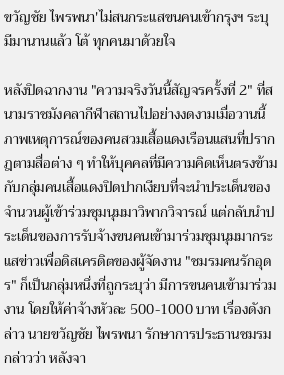ขวัญชัย ไพรพนา'ไม่สนกระแสขนคนเข้ากรุงฯ ระบุ มีมานานแล้ว โต้ ทุกคนมาด้วยใจ

หลังปิดฉากงาน "ความจริงวันนี้สัญจรครั้งที่ 2" ที่สนามราชมังคลากีฬาสถานไปอย่างงดงามเมื่อวานนี้ ภาพเหตุการณ์ของคนสวมเสื้อแดงเรือนแสนที่ปรากฎตามสื่อต่าง ๆ ทำให้บุคคลที่มีความคิดเห็นตรงข้ามกับกลุ่มคนเสื้อแดงปิดปากเงียบที่จะนำประเด็นของจำนวนผู้เข้าร่วมชุมนุมมาวิพากวิจารณ์ แต่กลับนำประเด็นของการรับจ้างขนคนเข้ามาร่วมชุมนุมมากระแสข่าวเพื่อดิสเครดิตของผู้จัดงาน "ชมรมคนรักอุดร" ก็เป็นกลุ่มหนึ่งที่ถูกระบุว่า มีการขนคนเข้ามาร่วมงาน โดยให้ค่าจ้างหัวละ 500-1000 บาท เรื่องดังกล่าว นายขวัญชัย ไพรพนา รักษาการประธานชมรม กล่าวว่า หลังจา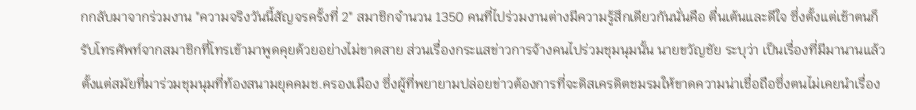กกลับมาจากร่วมงาน "ความจริงวันนี้สัญจรครั้งที่ 2" สมาชิกจำนวน 1350 คนที่ไปร่วมงานต่างมีความรู้สึกเดียวกันนั่นคือ ตื่นเต้นและดีใจ ซึ่งตั้งแต่เช้าตนก็รับโทรศัพท์จากสมาชิกที่โทรเข้ามาพูดคุยด้วยอย่างไม่ขาดสาย ส่วนเรื่องกระแสข่าวการจ้างคนไปร่วมชุมนุมนั้น นายขวัญชัย ระบุว่า เป็นเรื่องที่มีมานานแล้ว ตั้งแต่สมัยที่มาร่วมชุมนุมที่ท้องสนามยุคคมช.ครองเมือง ซึ่งผู้ที่พยายามปล่อยข่าวต้องการที่จะดิสเครดิตชมรมให้ขาดความน่าเชื่อถือซึ่งตนไม่เคยนำเรื่อง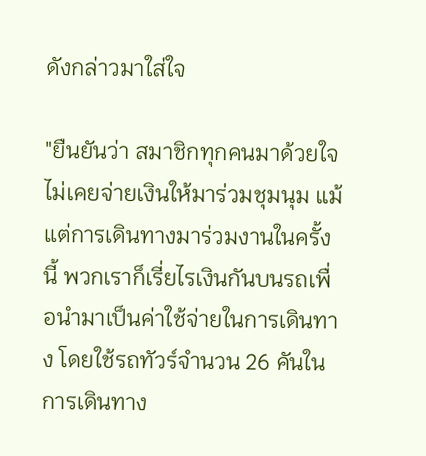ดังกล่าวมาใส่ใจ

"ยืนยันว่า สมาชิกทุกคนมาด้วยใจ ไม่เคยจ่ายเงินให้มาร่วมชุมนุม แม้แต่การเดินทางมาร่วมงานในครั้งนี้ พวกเราก็เรี่ยไรเงินกันบนรถเพื่อนำมาเป็นค่าใช้จ่ายในการเดินทาง โดยใช้รถทัวร์จำนวน 26 คันในการเดินทาง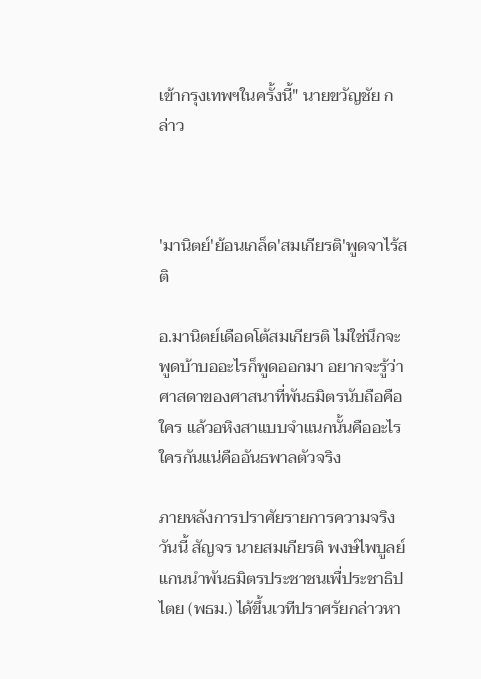เข้ากรุงเทพฯในครั้งนี้" นายขวัญชัย กล่าว



'มานิตย์'ย้อนเกล็ด'สมเกียรติ'พูดจาไร้สติ

อ.มานิตย์เดือดโต้สมเกียรติ ไม่ใช่นึกจะพูดบ้าบออะไรก็พูดออกมา อยากจะรู้ว่าศาสดาของศาสนาที่พันธมิตรนับถือคือใคร แล้วอหิงสาแบบจำแนกนั้นคืออะไร ใครกันแน่คืออันธพาลตัวจริง

ภายหลังการปราศัยรายการความจริงวันนี้ สัญจร นายสมเกียรติ พงษ์ไพบูลย์ แกนนำพันธมิตรประชาชนเพื่ประชาธิปไตย (พธม.) ได้ขึ้นเวทีปราศรัยกล่าวหา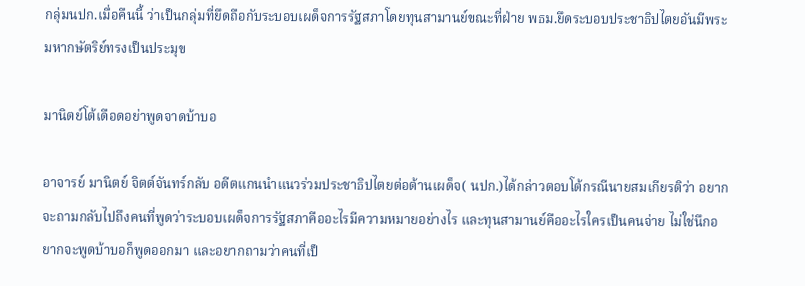กลุ่มนปก.เมื่อคืนนี้ ว่าเป็นกลุ่มที่ยึดถือกับระบอบเผด็จการรัฐสภาโดยทุนสามานย์ขณะที่ฝ่าย พธม.ยึดระบอบประชาธิปไตยอันมีพระมหากษัตริย์ทรงเป็นประมุข

มานิตย์โต้เดือดอย่าพูดจาดบ้าบอ

อาจารย์ มานิตย์ จิตต์จันทร์กลับ อดีตแกนนำแนวร่วมประชาธิปไตยต่อต้านเผด็จ( นปก.)ได้กล่าวตอบโต้กรณีนายสมเกียรติว่า อยากจะถามกลับไปถึงคนที่พูดว่าระบอบเผด็จการรัฐสภาคืออะไรมีความหมายอย่างไร และทุนสามานย์คืออะไรใครเป็นคนจ่าย ไม่ใช่นึกอยากจะพูดบ้าบอก็พูดออกมา และอยากถามว่าคนที่เป็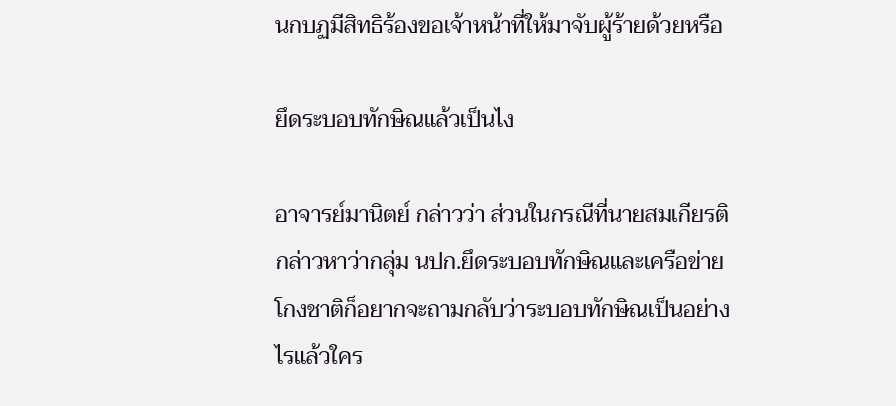นกบฏมีสิทธิร้องขอเจ้าหน้าที่ให้มาจับผู้ร้ายด้วยหรือ

ยึดระบอบทักษิณแล้วเป็นไง

อาจารย์มานิตย์ กล่าวว่า ส่วนในกรณีที่นายสมเกียรติกล่าวหาว่ากลุ่ม นปก.ยึดระบอบทักษิณและเครือข่ายโกงชาติก็อยากจะถามกลับว่าระบอบทักษิณเป็นอย่างไรแล้วใคร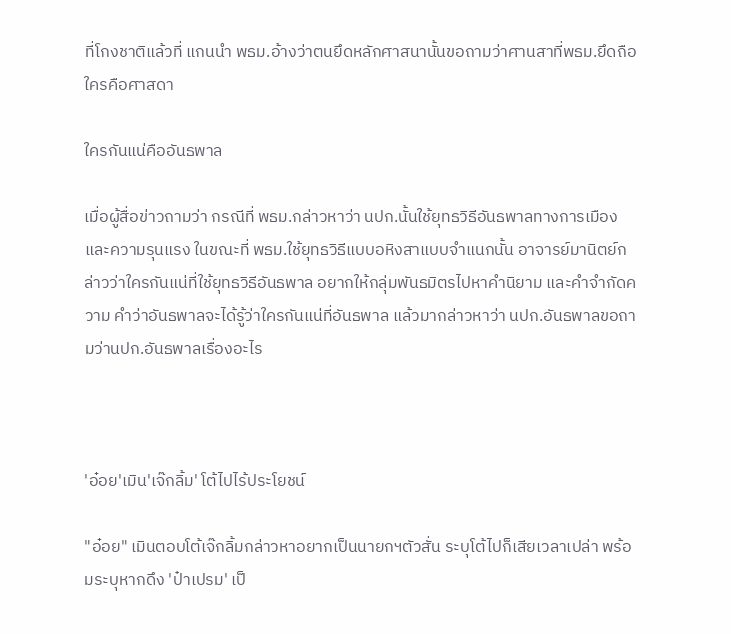ที่โกงชาติแล้วที่ แกนนำ พธม.อ้างว่าตนยึดหลักศาสนานั้นขอถามว่าศานสาที่พธม.ยึดถือใครคือศาสดา

ใครกันแน่คืออันธพาล

เมื่อผู้สื่อข่าวถามว่า กรณีที่ พธม.กล่าวหาว่า นปก.นั้นใช้ยุทธวิธีอันธพาลทางการเมืองและความรุนแรง ในขณะที่ พธม.ใช้ยุทธวิธีแบบอหิงสาแบบจำแนกนั้น อาจารย์มานิตย์กล่าวว่าใครกันแน่ที่ใช้ยุทธวิธีอันธพาล อยากให้กลุ่มพันธมิตรไปหาคำนิยาม และคำจำกัดความ คำว่าอันธพาลจะได้รู้ว่าใครกันแน่ที่อันธพาล แล้วมากล่าวหาว่า นปก.อันธพาลขอถามว่านปก.อันธพาลเรื่องอะไร



'อ๋อย'เมิน'เจ๊กลิ้ม' โต้ไปไร้ประโยชน์

"อ๋อย" เมินตอบโต้เจ๊กลิ้มกล่าวหาอยากเป็นนายกฯตัวสั่น ระบุโต้ไปก็เสียเวลาเปล่า พร้อมระบุหากดึง 'ป๋าเปรม' เป็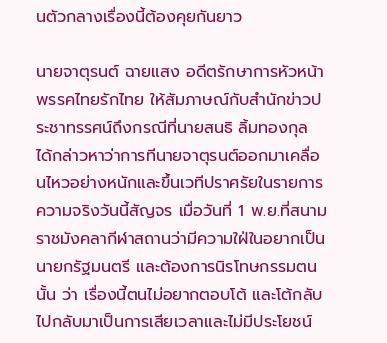นตัวกลางเรื่องนี้ต้องคุยกันยาว

นายจาตุรนต์ ฉายแสง อดีตรักษาการหัวหน้าพรรคไทยรักไทย ให้สัมภาษณ์กับสำนักข่าวประชาทรรศน์ถึงกรณีที่นายสนธิ ลิ้มทองกุล ได้กล่าวหาว่าการทีนายจาตุรนต์ออกมาเคลื่อนไหวอย่างหนักและขึ้นเวทีปราศรัยในรายการความจริงวันนี้สัญจร เมื่อวันที่ 1 พ.ย.ที่สนามราชมังคลากีฬาสถานว่ามีความใฝ่ในอยากเป็นนายกรัฐมนตรี และต้องการนิรโทษกรรมตนนั้น ว่า เรื่องนี้ตนไม่อยากตอบโต้ และโต้กลับไปกลับมาเป็นการเสียเวลาและไม่มีประโยชน์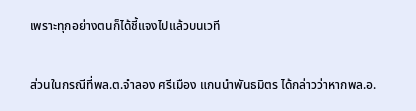เพราะทุกอย่างตนก็ได้ชี้แจงไปแล้วบนเวที

ส่วนในกรณีที่พล.ต.จำลอง ศรีเมือง แกนนำพันธมิตร ได้กล่าวว่าหากพล.อ.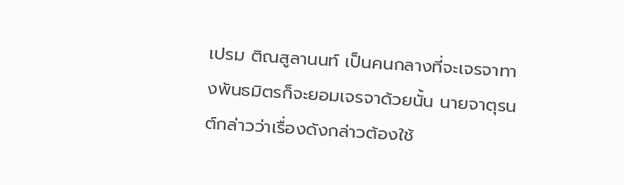เปรม ติณสูลานนท์ เป็นคนกลางที่จะเจรจาทางพันธมิตรก็จะยอมเจรจาด้วยนั้น นายจาตุรนต์กล่าวว่าเรื่องดังกล่าวต้องใช้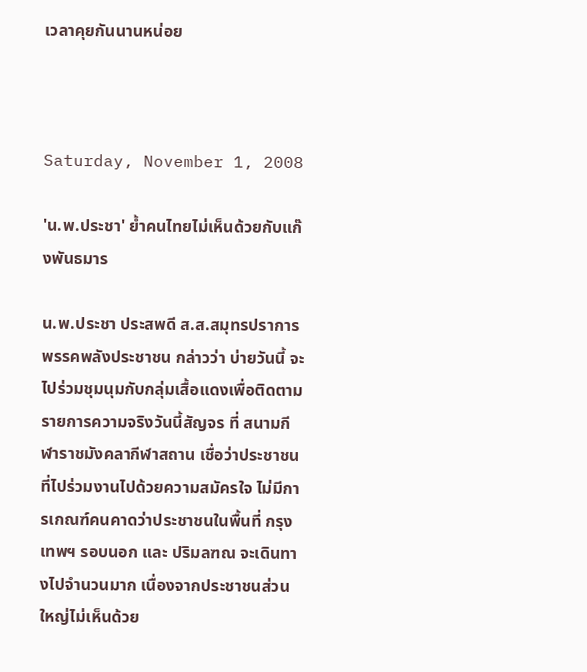เวลาคุยกันนานหน่อย



Saturday, November 1, 2008

'น.พ.ประชา' ย้ำคนไทยไม่เห็นด้วยกับแก๊งพันธมาร

น.พ.ประชา ประสพดี ส.ส.สมุทรปราการ พรรคพลังประชาชน กล่าวว่า บ่ายวันนี้ จะไปร่วมชุมนุมกับกลุ่มเสื้อแดงเพื่อติดตามรายการความจริงวันนี้สัญจร ที่ สนามกีฬาราชมังคลากีฬาสถาน เชื่อว่าประชาชนที่ไปร่วมงานไปด้วยความสมัครใจ ไม่มีการเกณฑ์คนคาดว่าประชาชนในพื้นที่ กรุงเทพฯ รอบนอก และ ปริมลฑณ จะเดินทางไปจำนวนมาก เนื่องจากประชาชนส่วนใหญ่ไม่เห็นด้วย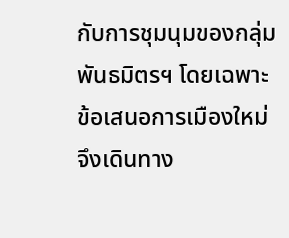กับการชุมนุมของกลุ่มพันธมิตรฯ โดยเฉพาะ ข้อเสนอการเมืองใหม่ จึงเดินทาง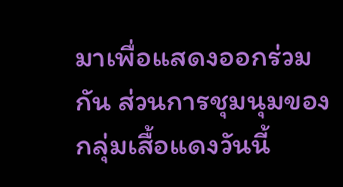มาเพื่อแสดงออกร่วมกัน ส่วนการชุมนุมของกลุ่มเสื้อแดงวันนี้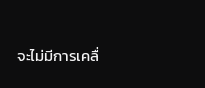จะไม่มีการเคลื่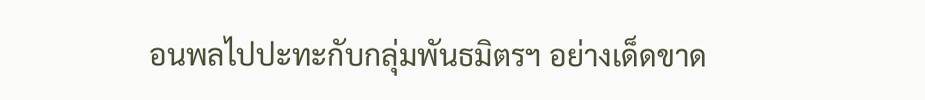อนพลไปปะทะกับกลุ่มพันธมิตรฯ อย่างเด็ดขาด